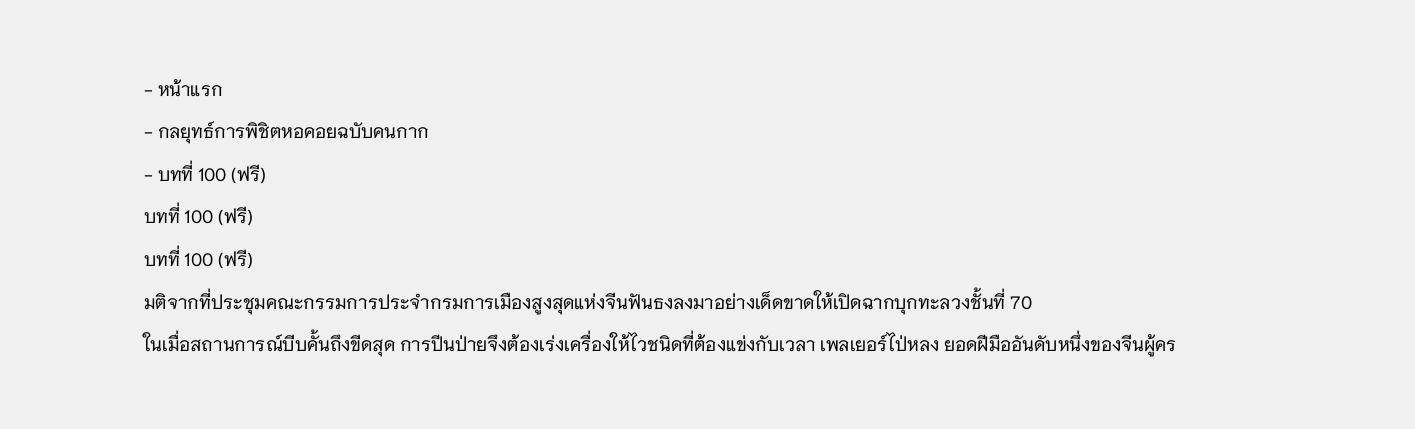- หน้าแรก
- กลยุทธ์การพิชิตหอคอยฉบับคนกาก
- บทที่ 100 (ฟรี)
บทที่ 100 (ฟรี)
บทที่ 100 (ฟรี)
มติจากที่ประชุมคณะกรรมการประจำกรมการเมืองสูงสุดแห่งจีนฟันธงลงมาอย่างเด็ดขาดให้เปิดฉากบุกทะลวงชั้นที่ 70
ในเมื่อสถานการณ์บีบคั้นถึงขีดสุด การปีนป่ายจึงต้องเร่งเครื่องให้ไวชนิดที่ต้องแข่งกับเวลา เพลเยอร์ไป่หลง ยอดฝีมืออันดับหนึ่งของจีนผู้คร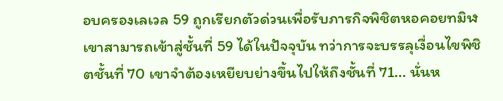อบครองเลเวล 59 ถูกเรียกตัวด่วนเพื่อรับภารกิจพิชิตหอคอยทมิฬ
เขาสามารถเข้าสู่ชั้นที่ 59 ได้ในปัจจุบัน ทว่าการจะบรรลุเงื่อนไขพิชิตชั้นที่ 70 เขาจำต้องเหยียบย่างขึ้นไปให้ถึงชั้นที่ 71... นั่นห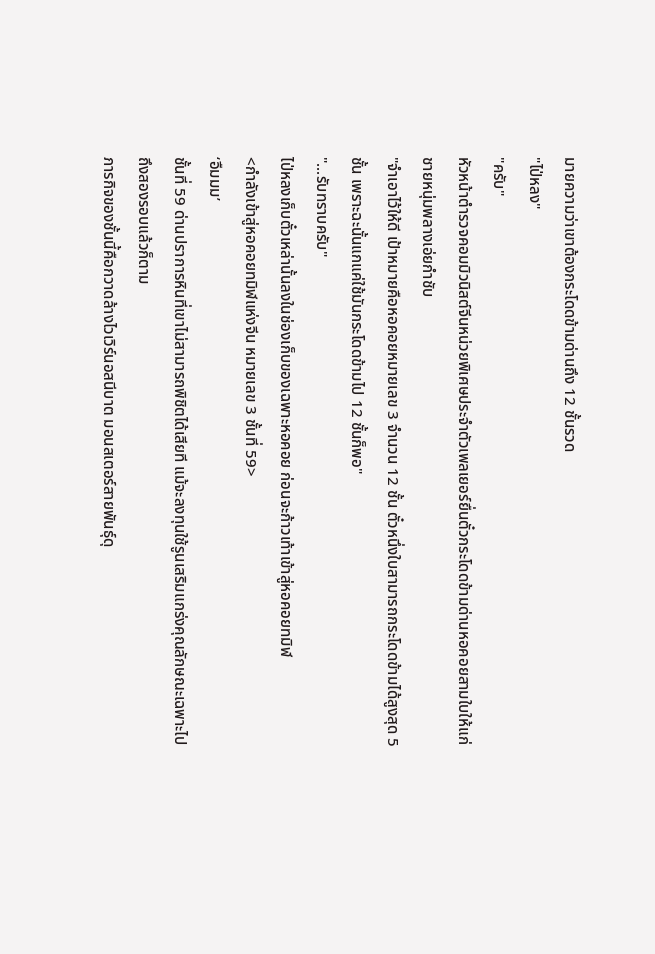มายความว่าเขาต้องกระโดดข้ามด่านถึง 12 ชั้นรวด
"ไป่หลง"
"ครับ"
หัวหน้าตำรวจคอมมิวนิสต์จีนหน่วยพิเศษประจำตัวเพลเยอร์ยื่นตั๋วกระโดดข้ามด่านหอคอยสามใบให้แก่ชายหนุ่มพลางเอ่ยกำชับ
"จำเอาไว้ให้ดี เป้าหมายคือหอคอยหมายเลข 3 จำนวน 12 ชั้น ตั๋วหนึ่งใบสามารถกระโดดข้ามได้สูงสุด 5 ชั้น เพราะฉะนั้นแกแค่ใช้มันกระโดดข้ามไป 12 ชั้นก็พอ"
"...รับทราบครับ"
ไป่หลงเก็บตั๋วเหล่านั้นลงในช่องเก็บของเฉพาะหอคอย ก่อนจะก้าวเท้าเข้าสู่หอคอยทมิฬ
<กำลังเข้าสู่หอคอยทมิฬแห่งจีน หมายเลข 3 ชั้นที่ 59>
‘อืมมม’
ชั้นที่ 59 ด่านปราการหินที่เขาไม่สามารถพิชิตได้เสียที แม้จะลงทุนใช้รูนเสริมแกร่งคุณลักษณะเฉพาะไปถึงสองรอบแล้วก็ตาม
ภารกิจของชั้นนี้คือกวาดล้างไวเวิร์นอสนีบาต มอนสเตอร์สายพันธุ์ดุ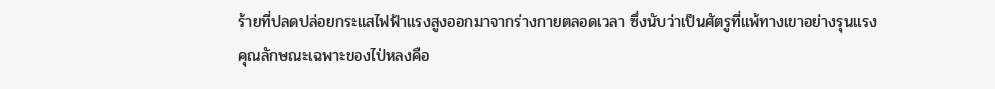ร้ายที่ปลดปล่อยกระแสไฟฟ้าแรงสูงออกมาจากร่างกายตลอดเวลา ซึ่งนับว่าเป็นศัตรูที่แพ้ทางเขาอย่างรุนแรง
คุณลักษณะเฉพาะของไป่หลงคือ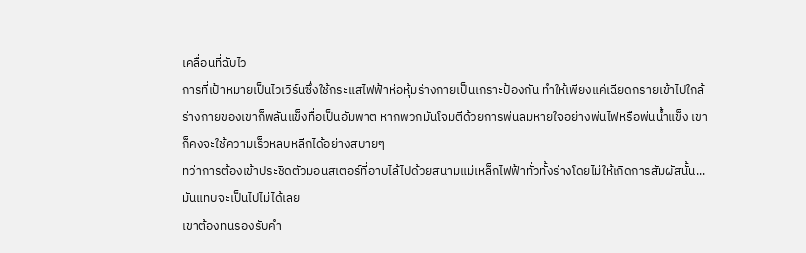เคลื่อนที่ฉับไว
การที่เป้าหมายเป็นไวเวิร์นซึ่งใช้กระแสไฟฟ้าห่อหุ้มร่างกายเป็นเกราะป้องกัน ทำให้เพียงแค่เฉียดกรายเข้าไปใกล้ ร่างกายของเขาก็พลันแข็งทื่อเป็นอัมพาต หากพวกมันโจมตีด้วยการพ่นลมหายใจอย่างพ่นไฟหรือพ่นน้ำแข็ง เขาก็คงจะใช้ความเร็วหลบหลีกได้อย่างสบายๆ
ทว่าการต้องเข้าประชิดตัวมอนสเตอร์ที่อาบไล้ไปด้วยสนามแม่เหล็กไฟฟ้าทั่วทั้งร่างโดยไม่ให้เกิดการสัมผัสนั้น... มันแทบจะเป็นไปไม่ได้เลย
เขาต้องทนรองรับคำ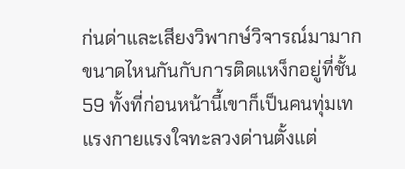ก่นด่าและเสียงวิพากษ์วิจารณ์มามากขนาดไหนกันกับการติดแหง็กอยู่ที่ชั้น 59 ทั้งที่ก่อนหน้านี้เขาก็เป็นคนทุ่มเทแรงกายแรงใจทะลวงด่านตั้งแต่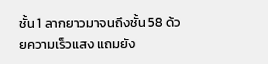ชั้น 1 ลากยาวมาจนถึงชั้น 58 ด้วยความเร็วแสง แถมยัง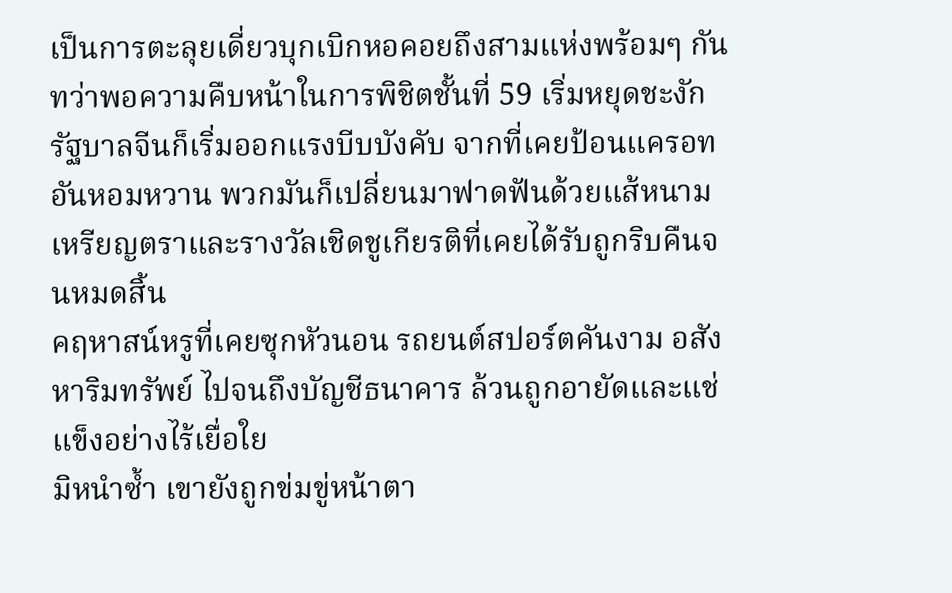เป็นการตะลุยเดี่ยวบุกเบิกหอคอยถึงสามแห่งพร้อมๆ กัน
ทว่าพอความคืบหน้าในการพิชิตชั้นที่ 59 เริ่มหยุดชะงัก รัฐบาลจีนก็เริ่มออกแรงบีบบังคับ จากที่เคยป้อนแครอทอันหอมหวาน พวกมันก็เปลี่ยนมาฟาดฟันด้วยแส้หนาม เหรียญตราและรางวัลเชิดชูเกียรติที่เคยได้รับถูกริบคืนจนหมดสิ้น
คฤหาสน์หรูที่เคยซุกหัวนอน รถยนต์สปอร์ตคันงาม อสังหาริมทรัพย์ ไปจนถึงบัญชีธนาคาร ล้วนถูกอายัดและแช่แข็งอย่างไร้เยื่อใย
มิหนำซ้ำ เขายังถูกข่มขู่หน้าตา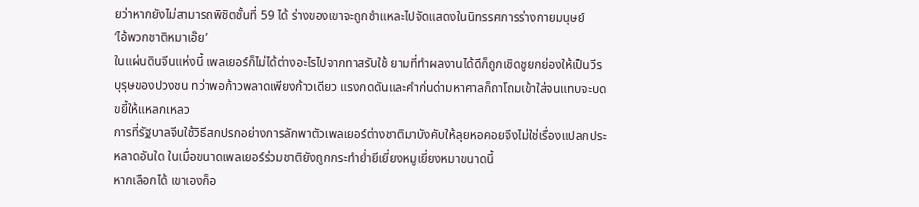ยว่าหากยังไม่สามารถพิชิตชั้นที่ 59 ได้ ร่างของเขาจะถูกชำแหละไปจัดแสดงในนิทรรศการร่างกายมนุษย์
‘ไอ้พวกชาติหมาเอ๊ย’
ในแผ่นดินจีนแห่งนี้ เพลเยอร์ก็ไม่ได้ต่างอะไรไปจากทาสรับใช้ ยามที่ทำผลงานได้ดีก็ถูกเชิดชูยกย่องให้เป็นวีรบุรุษของปวงชน ทว่าพอก้าวพลาดเพียงก้าวเดียว แรงกดดันและคำก่นด่ามหาศาลก็ถาโถมเข้าใส่จนแทบจะบดขยี้ให้แหลกเหลว
การที่รัฐบาลจีนใช้วิธีสกปรกอย่างการลักพาตัวเพลเยอร์ต่างชาติมาบังคับให้ลุยหอคอยจึงไม่ใช่เรื่องแปลกประหลาดอันใด ในเมื่อขนาดเพลเยอร์ร่วมชาติยังถูกกระทำย่ำยีเยี่ยงหมูเยี่ยงหมาขนาดนี้
หากเลือกได้ เขาเองก็อ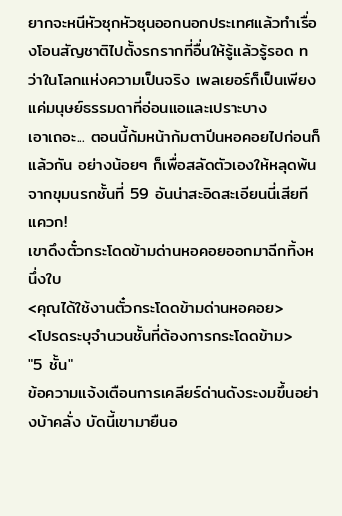ยากจะหนีหัวซุกหัวซุนออกนอกประเทศแล้วทำเรื่องโอนสัญชาติไปตั้งรกรากที่อื่นให้รู้แล้วรู้รอด ทว่าในโลกแห่งความเป็นจริง เพลเยอร์ก็เป็นเพียงแค่มนุษย์ธรรมดาที่อ่อนแอและเปราะบาง
เอาเถอะ... ตอนนี้ก้มหน้าก้มตาปีนหอคอยไปก่อนก็แล้วกัน อย่างน้อยๆ ก็เพื่อสลัดตัวเองให้หลุดพ้นจากขุมนรกชั้นที่ 59 อันน่าสะอิดสะเอียนนี่เสียที
แควก!
เขาดึงตั๋วกระโดดข้ามด่านหอคอยออกมาฉีกทิ้งหนึ่งใบ
<คุณได้ใช้งานตั๋วกระโดดข้ามด่านหอคอย>
<โปรดระบุจำนวนชั้นที่ต้องการกระโดดข้าม>
"5 ชั้น"
ข้อความแจ้งเตือนการเคลียร์ด่านดังระงมขึ้นอย่างบ้าคลั่ง บัดนี้เขามายืนอ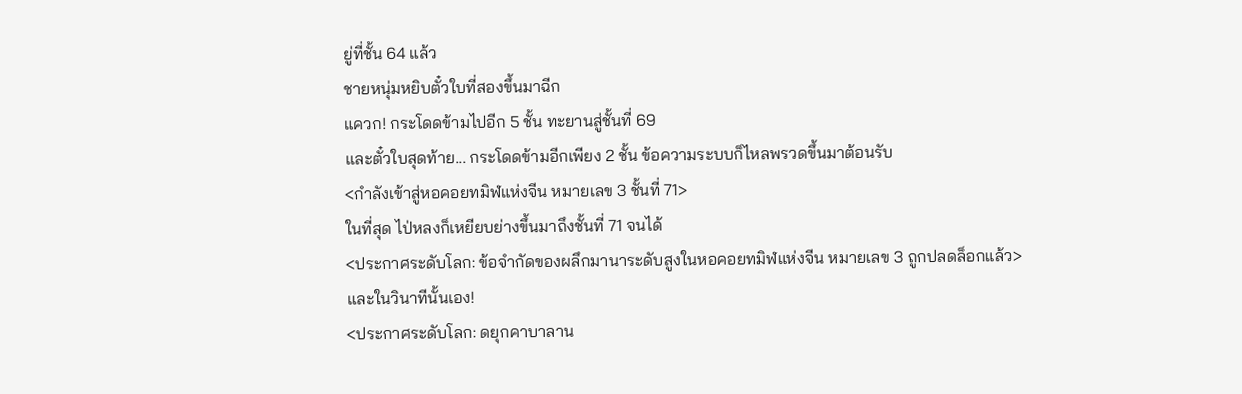ยู่ที่ชั้น 64 แล้ว
ชายหนุ่มหยิบตั๋วใบที่สองขึ้นมาฉีก
แควก! กระโดดข้ามไปอีก 5 ชั้น ทะยานสู่ชั้นที่ 69
และตั๋วใบสุดท้าย... กระโดดข้ามอีกเพียง 2 ชั้น ข้อความระบบก็ไหลพรวดขึ้นมาต้อนรับ
<กำลังเข้าสู่หอคอยทมิฬแห่งจีน หมายเลข 3 ชั้นที่ 71>
ในที่สุด ไป่หลงก็เหยียบย่างขึ้นมาถึงชั้นที่ 71 จนได้
<ประกาศระดับโลก: ข้อจำกัดของผลึกมานาระดับสูงในหอคอยทมิฬแห่งจีน หมายเลข 3 ถูกปลดล็อกแล้ว>
และในวินาทีนั้นเอง!
<ประกาศระดับโลก: ดยุกคาบาลาน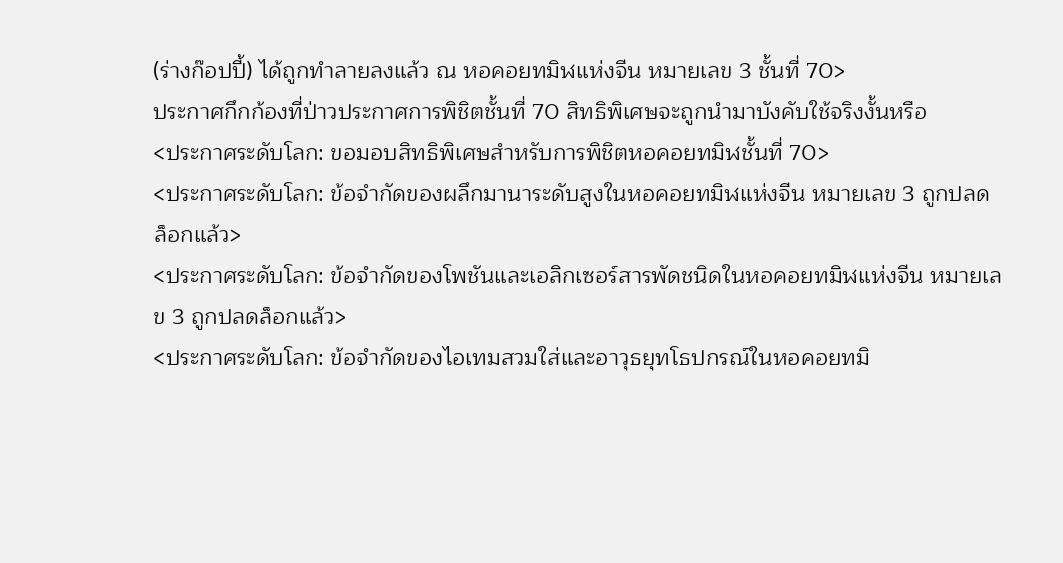(ร่างก๊อปปี้) ได้ถูกทำลายลงแล้ว ณ หอคอยทมิฬแห่งจีน หมายเลข 3 ชั้นที่ 70>
ประกาศกึกก้องที่ป่าวประกาศการพิชิตชั้นที่ 70 สิทธิพิเศษจะถูกนำมาบังคับใช้จริงงั้นหรือ
<ประกาศระดับโลก: ขอมอบสิทธิพิเศษสำหรับการพิชิตหอคอยทมิฬชั้นที่ 70>
<ประกาศระดับโลก: ข้อจำกัดของผลึกมานาระดับสูงในหอคอยทมิฬแห่งจีน หมายเลข 3 ถูกปลดล็อกแล้ว>
<ประกาศระดับโลก: ข้อจำกัดของโพชันและเอลิกเซอร์สารพัดชนิดในหอคอยทมิฬแห่งจีน หมายเลข 3 ถูกปลดล็อกแล้ว>
<ประกาศระดับโลก: ข้อจำกัดของไอเทมสวมใส่และอาวุธยุทโธปกรณ์ในหอคอยทมิ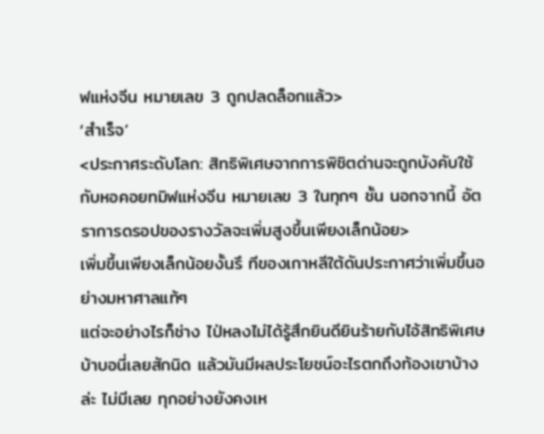ฬแห่งจีน หมายเลข 3 ถูกปลดล็อกแล้ว>
‘สำเร็จ’
<ประกาศระดับโลก: สิทธิพิเศษจากการพิชิตด่านจะถูกบังคับใช้กับหอคอยทมิฬแห่งจีน หมายเลข 3 ในทุกๆ ชั้น นอกจากนี้ อัตราการดรอปของรางวัลจะเพิ่มสูงขึ้นเพียงเล็กน้อย>
เพิ่มขึ้นเพียงเล็กน้อยงั้นรึ ทีของเกาหลีใต้ดันประกาศว่าเพิ่มขึ้นอย่างมหาศาลแท้ๆ
แต่จะอย่างไรก็ช่าง ไป่หลงไม่ได้รู้สึกยินดียินร้ายกับไอ้สิทธิพิเศษบ้าบอนี่เลยสักนิด แล้วมันมีผลประโยชน์อะไรตกถึงท้องเขาบ้างล่ะ ไม่มีเลย ทุกอย่างยังคงเห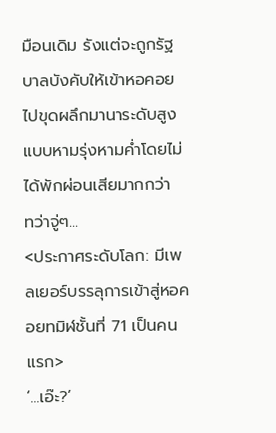มือนเดิม รังแต่จะถูกรัฐบาลบังคับให้เข้าหอคอยไปขุดผลึกมานาระดับสูงแบบหามรุ่งหามค่ำโดยไม่ได้พักผ่อนเสียมากกว่า
ทว่าจู่ๆ...
<ประกาศระดับโลก: มีเพลเยอร์บรรลุการเข้าสู่หอคอยทมิฬชั้นที่ 71 เป็นคนแรก>
‘...เอ๊ะ?’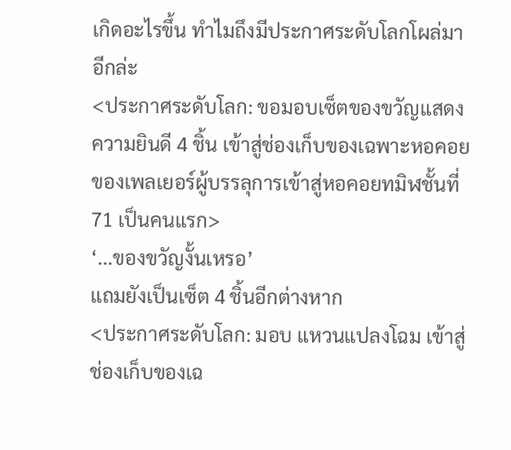เกิดอะไรขึ้น ทำไมถึงมีประกาศระดับโลกโผล่มาอีกล่ะ
<ประกาศระดับโลก: ขอมอบเซ็ตของขวัญแสดงความยินดี 4 ชิ้น เข้าสู่ช่องเก็บของเฉพาะหอคอยของเพลเยอร์ผู้บรรลุการเข้าสู่หอคอยทมิฬชั้นที่ 71 เป็นคนแรก>
‘...ของขวัญงั้นเหรอ’
แถมยังเป็นเซ็ต 4 ชิ้นอีกต่างหาก
<ประกาศระดับโลก: มอบ แหวนแปลงโฉม เข้าสู่ช่องเก็บของเฉ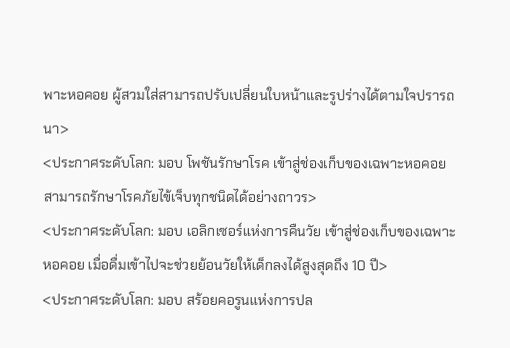พาะหอคอย ผู้สวมใส่สามารถปรับเปลี่ยนใบหน้าและรูปร่างได้ตามใจปรารถนา>
<ประกาศระดับโลก: มอบ โพชันรักษาโรค เข้าสู่ช่องเก็บของเฉพาะหอคอย สามารถรักษาโรคภัยไข้เจ็บทุกชนิดได้อย่างถาวร>
<ประกาศระดับโลก: มอบ เอลิกเซอร์แห่งการคืนวัย เข้าสู่ช่องเก็บของเฉพาะหอคอย เมื่อดื่มเข้าไปจะช่วยย้อนวัยให้เด็กลงได้สูงสุดถึง 10 ปี>
<ประกาศระดับโลก: มอบ สร้อยคอรูนแห่งการปล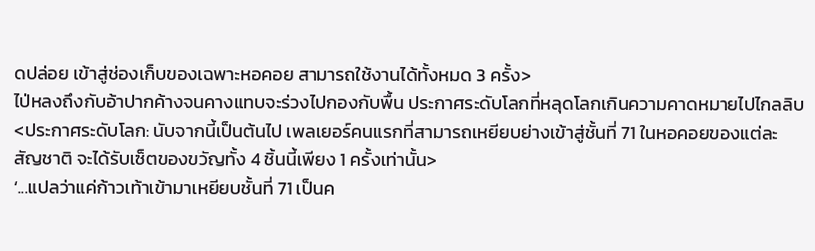ดปล่อย เข้าสู่ช่องเก็บของเฉพาะหอคอย สามารถใช้งานได้ทั้งหมด 3 ครั้ง>
ไป่หลงถึงกับอ้าปากค้างจนคางแทบจะร่วงไปกองกับพื้น ประกาศระดับโลกที่หลุดโลกเกินความคาดหมายไปไกลลิบ
<ประกาศระดับโลก: นับจากนี้เป็นต้นไป เพลเยอร์คนแรกที่สามารถเหยียบย่างเข้าสู่ชั้นที่ 71 ในหอคอยของแต่ละสัญชาติ จะได้รับเซ็ตของขวัญทั้ง 4 ชิ้นนี้เพียง 1 ครั้งเท่านั้น>
‘...แปลว่าแค่ก้าวเท้าเข้ามาเหยียบชั้นที่ 71 เป็นค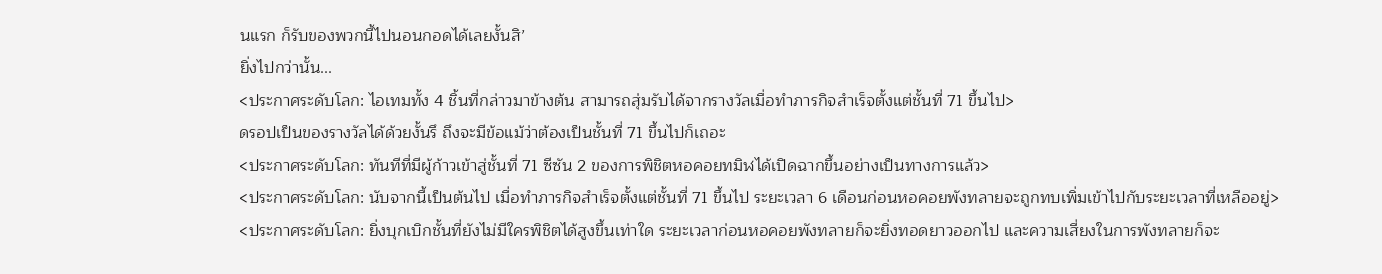นแรก ก็รับของพวกนี้ไปนอนกอดได้เลยงั้นสิ’
ยิ่งไปกว่านั้น...
<ประกาศระดับโลก: ไอเทมทั้ง 4 ชิ้นที่กล่าวมาข้างต้น สามารถสุ่มรับได้จากรางวัลเมื่อทำภารกิจสำเร็จตั้งแต่ชั้นที่ 71 ขึ้นไป>
ดรอปเป็นของรางวัลได้ด้วยงั้นรึ ถึงจะมีข้อแม้ว่าต้องเป็นชั้นที่ 71 ขึ้นไปก็เถอะ
<ประกาศระดับโลก: ทันทีที่มีผู้ก้าวเข้าสู่ชั้นที่ 71 ซีซัน 2 ของการพิชิตหอคอยทมิฬได้เปิดฉากขึ้นอย่างเป็นทางการแล้ว>
<ประกาศระดับโลก: นับจากนี้เป็นต้นไป เมื่อทำภารกิจสำเร็จตั้งแต่ชั้นที่ 71 ขึ้นไป ระยะเวลา 6 เดือนก่อนหอคอยพังทลายจะถูกทบเพิ่มเข้าไปกับระยะเวลาที่เหลืออยู่>
<ประกาศระดับโลก: ยิ่งบุกเบิกชั้นที่ยังไม่มีใครพิชิตได้สูงขึ้นเท่าใด ระยะเวลาก่อนหอคอยพังทลายก็จะยิ่งทอดยาวออกไป และความเสี่ยงในการพังทลายก็จะ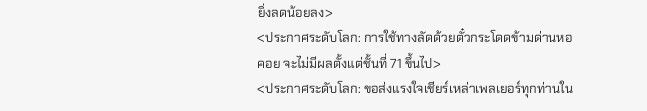ยิ่งลดน้อยลง>
<ประกาศระดับโลก: การใช้ทางลัดด้วยตั๋วกระโดดข้ามด่านหอคอย จะไม่มีผลตั้งแต่ชั้นที่ 71 ขึ้นไป>
<ประกาศระดับโลก: ขอส่งแรงใจเชียร์เหล่าเพลเยอร์ทุกท่านใน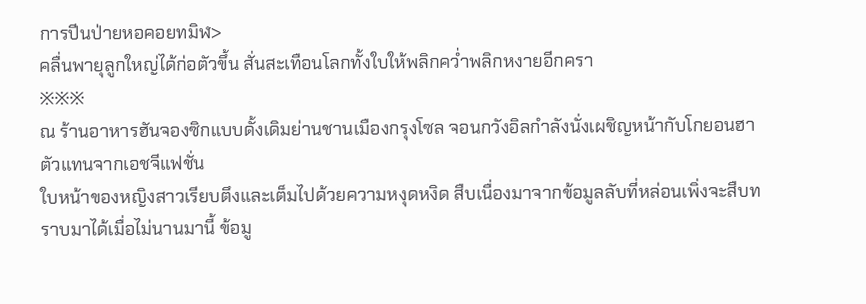การปีนป่ายหอคอยทมิฬ>
คลื่นพายุลูกใหญ่ได้ก่อตัวขึ้น สั่นสะเทือนโลกทั้งใบให้พลิกคว่ำพลิกหงายอีกครา
※※※
ณ ร้านอาหารฮันจองซิกแบบดั้งเดิมย่านชานเมืองกรุงโซล จอนกวังอิลกำลังนั่งเผชิญหน้ากับโกยอนฮา ตัวแทนจากเอชจีแฟชั่น
ใบหน้าของหญิงสาวเรียบตึงและเต็มไปด้วยความหงุดหงิด สืบเนื่องมาจากข้อมูลลับที่หล่อนเพิ่งจะสืบทราบมาได้เมื่อไม่นานมานี้ ข้อมู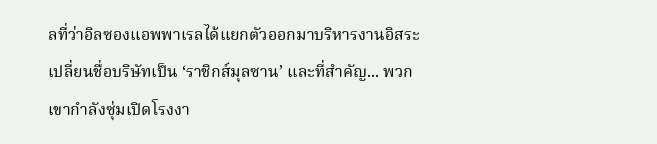ลที่ว่าอิลซองแอพพาเรลได้แยกตัวออกมาบริหารงานอิสระ เปลี่ยนชื่อบริษัทเป็น ‘ราชิกส์มุลซาน’ และที่สำคัญ... พวกเขากำลังซุ่มเปิดโรงงา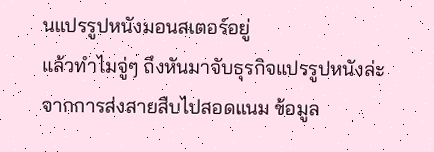นแปรรูปหนังมอนสเตอร์อยู่
แล้วทำไมจู่ๆ ถึงหันมาจับธุรกิจแปรรูปหนังล่ะ
จากการส่งสายสืบไปสอดแนม ข้อมูล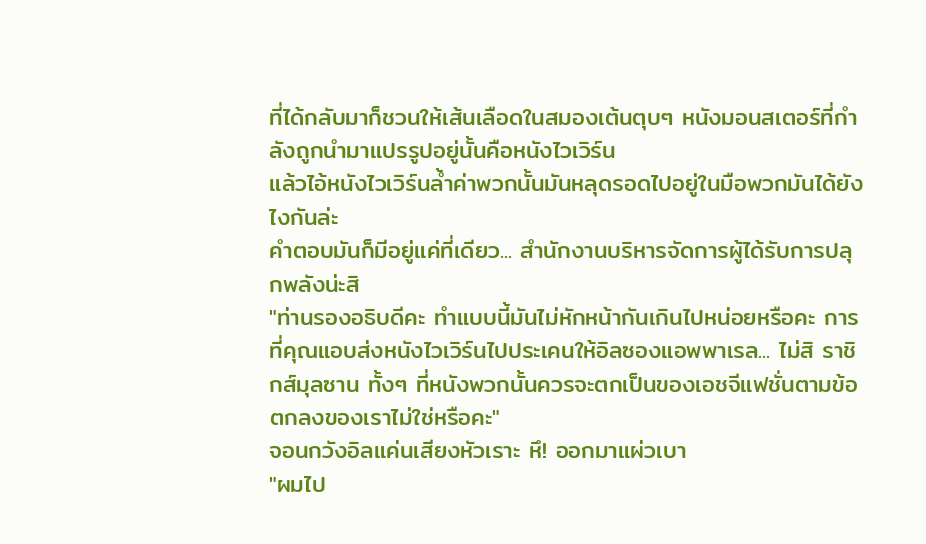ที่ได้กลับมาก็ชวนให้เส้นเลือดในสมองเต้นตุบๆ หนังมอนสเตอร์ที่กำลังถูกนำมาแปรรูปอยู่นั้นคือหนังไวเวิร์น
แล้วไอ้หนังไวเวิร์นล้ำค่าพวกนั้นมันหลุดรอดไปอยู่ในมือพวกมันได้ยังไงกันล่ะ
คำตอบมันก็มีอยู่แค่ที่เดียว... สำนักงานบริหารจัดการผู้ได้รับการปลุกพลังน่ะสิ
"ท่านรองอธิบดีคะ ทำแบบนี้มันไม่หักหน้ากันเกินไปหน่อยหรือคะ การที่คุณแอบส่งหนังไวเวิร์นไปประเคนให้อิลซองแอพพาเรล... ไม่สิ ราชิกส์มุลซาน ทั้งๆ ที่หนังพวกนั้นควรจะตกเป็นของเอชจีแฟชั่นตามข้อตกลงของเราไม่ใช่หรือคะ"
จอนกวังอิลแค่นเสียงหัวเราะ หึ! ออกมาแผ่วเบา
"ผมไป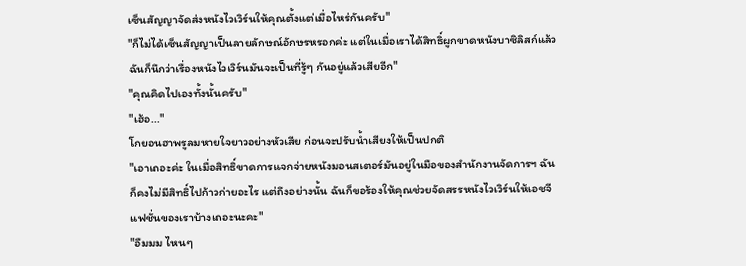เซ็นสัญญาจัดส่งหนังไวเวิร์นให้คุณตั้งแต่เมื่อไหร่กันครับ"
"ก็ไม่ได้เซ็นสัญญาเป็นลายลักษณ์อักษรหรอกค่ะ แต่ในเมื่อเราได้สิทธิ์ผูกขาดหนังบาซิลิสก์แล้ว ฉันก็นึกว่าเรื่องหนังไวเวิร์นมันจะเป็นที่รู้ๆ กันอยู่แล้วเสียอีก"
"คุณคิดไปเองทั้งนั้นครับ"
"เฮ้อ..."
โกยอนฮาพรูลมหายใจยาวอย่างหัวเสีย ก่อนจะปรับน้ำเสียงให้เป็นปกติ
"เอาเถอะค่ะ ในเมื่อสิทธิ์ขาดการแจกจ่ายหนังมอนสเตอร์มันอยู่ในมือของสำนักงานจัดการฯ ฉันก็คงไม่มีสิทธิ์ไปก้าวก่ายอะไร แต่ถึงอย่างนั้น ฉันก็ขอร้องให้คุณช่วยจัดสรรหนังไวเวิร์นให้เอชจีแฟชั่นของเราบ้างเถอะนะคะ"
"อืมมม ไหนๆ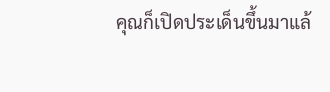คุณก็เปิดประเด็นขึ้นมาแล้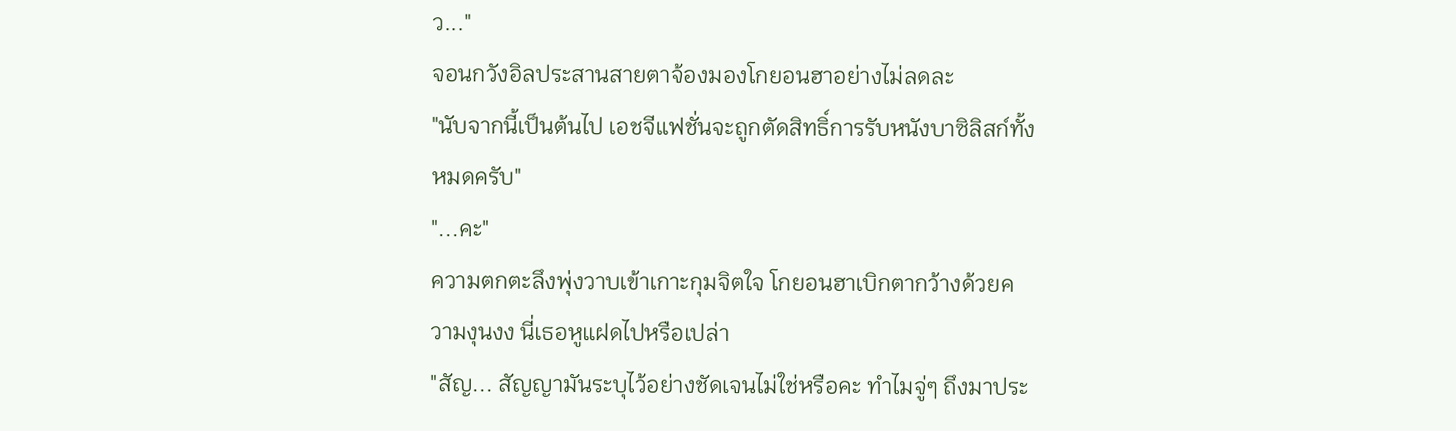ว..."
จอนกวังอิลประสานสายตาจ้องมองโกยอนฮาอย่างไม่ลดละ
"นับจากนี้เป็นต้นไป เอชจีแฟชั่นจะถูกตัดสิทธิ์การรับหนังบาซิลิสก์ทั้งหมดครับ"
"...คะ"
ความตกตะลึงพุ่งวาบเข้าเกาะกุมจิตใจ โกยอนฮาเบิกตากว้างด้วยความงุนงง นี่เธอหูแฝดไปหรือเปล่า
"สัญ... สัญญามันระบุไว้อย่างชัดเจนไม่ใช่หรือคะ ทำไมจู่ๆ ถึงมาประ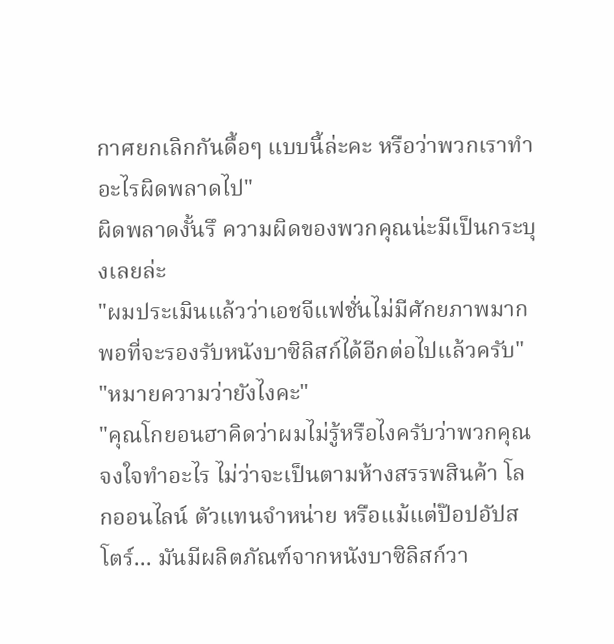กาศยกเลิกกันดื้อๆ แบบนี้ล่ะคะ หรือว่าพวกเราทำอะไรผิดพลาดไป"
ผิดพลาดงั้นรึ ความผิดของพวกคุณน่ะมีเป็นกระบุงเลยล่ะ
"ผมประเมินแล้วว่าเอชจีแฟชั่นไม่มีศักยภาพมากพอที่จะรองรับหนังบาซิลิสก์ได้อีกต่อไปแล้วครับ"
"หมายความว่ายังไงคะ"
"คุณโกยอนฮาคิดว่าผมไม่รู้หรือไงครับว่าพวกคุณจงใจทำอะไร ไม่ว่าจะเป็นตามห้างสรรพสินค้า โลกออนไลน์ ตัวแทนจำหน่าย หรือแม้แต่ป๊อปอัปสโตร์... มันมีผลิตภัณฑ์จากหนังบาซิลิสก์วา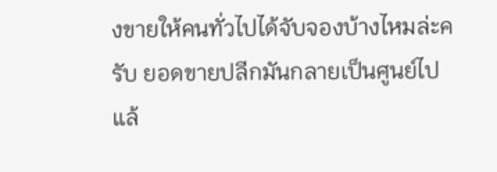งขายให้คนทั่วไปได้จับจองบ้างไหมล่ะครับ ยอดขายปลีกมันกลายเป็นศูนย์ไปแล้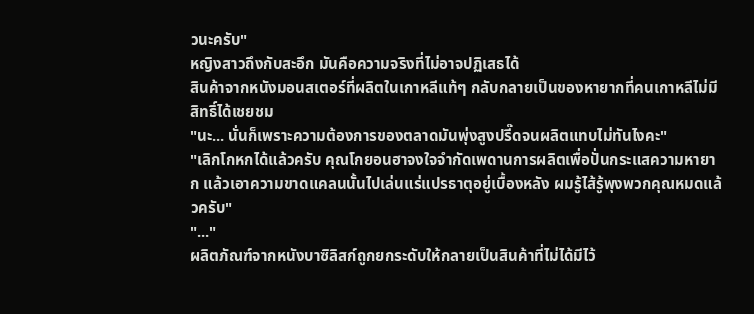วนะครับ"
หญิงสาวถึงกับสะอึก มันคือความจริงที่ไม่อาจปฏิเสธได้
สินค้าจากหนังมอนสเตอร์ที่ผลิตในเกาหลีแท้ๆ กลับกลายเป็นของหายากที่คนเกาหลีไม่มีสิทธิ์ได้เชยชม
"นะ... นั่นก็เพราะความต้องการของตลาดมันพุ่งสูงปรี๊ดจนผลิตแทบไม่ทันไงคะ"
"เลิกโกหกได้แล้วครับ คุณโกยอนฮาจงใจจำกัดเพดานการผลิตเพื่อปั่นกระแสความหายาก แล้วเอาความขาดแคลนนั้นไปเล่นแร่แปรธาตุอยู่เบื้องหลัง ผมรู้ไส้รู้พุงพวกคุณหมดแล้วครับ"
"..."
ผลิตภัณฑ์จากหนังบาซิลิสก์ถูกยกระดับให้กลายเป็นสินค้าที่ไม่ได้มีไว้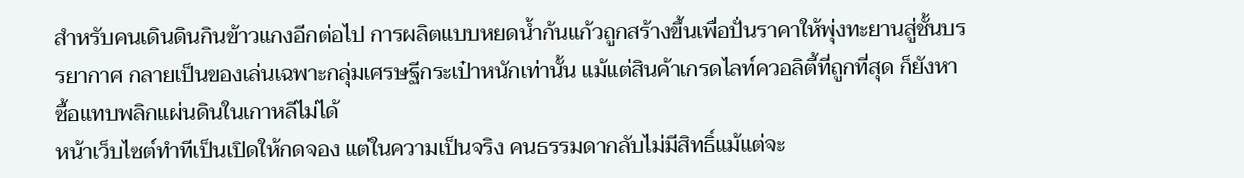สำหรับคนเดินดินกินข้าวแกงอีกต่อไป การผลิตแบบหยดน้ำก้นแก้วถูกสร้างขึ้นเพื่อปั่นราคาให้พุ่งทะยานสู่ชั้นบรรยากาศ กลายเป็นของเล่นเฉพาะกลุ่มเศรษฐีกระเป๋าหนักเท่านั้น แม้แต่สินค้าเกรดไลท์ควอลิตี้ที่ถูกที่สุด ก็ยังหาซื้อแทบพลิกแผ่นดินในเกาหลีไม่ได้
หน้าเว็บไซต์ทำทีเป็นเปิดให้กดจอง แต่ในความเป็นจริง คนธรรมดากลับไม่มีสิทธิ์แม้แต่จะ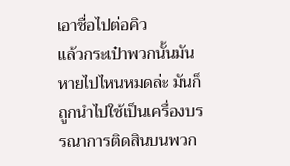เอาชื่อไปต่อคิว
แล้วกระเป๋าพวกนั้นมันหายไปไหนหมดล่ะ มันก็ถูกนำไปใช้เป็นเครื่องบรรณาการติดสินบนพวก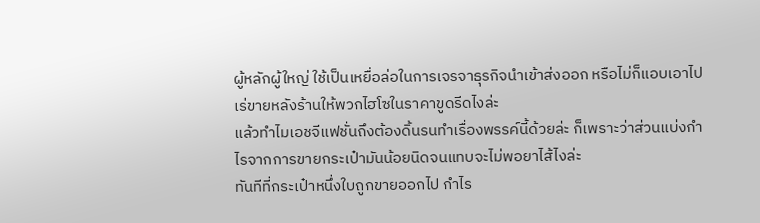ผู้หลักผู้ใหญ่ ใช้เป็นเหยื่อล่อในการเจรจาธุรกิจนำเข้าส่งออก หรือไม่ก็แอบเอาไปเร่ขายหลังร้านให้พวกไฮโซในราคาขูดรีดไงล่ะ
แล้วทำไมเอชจีแฟชั่นถึงต้องดิ้นรนทำเรื่องพรรค์นี้ด้วยล่ะ ก็เพราะว่าส่วนแบ่งกำไรจากการขายกระเป๋ามันน้อยนิดจนแทบจะไม่พอยาไส้ไงล่ะ
ทันทีที่กระเป๋าหนึ่งใบถูกขายออกไป กำไร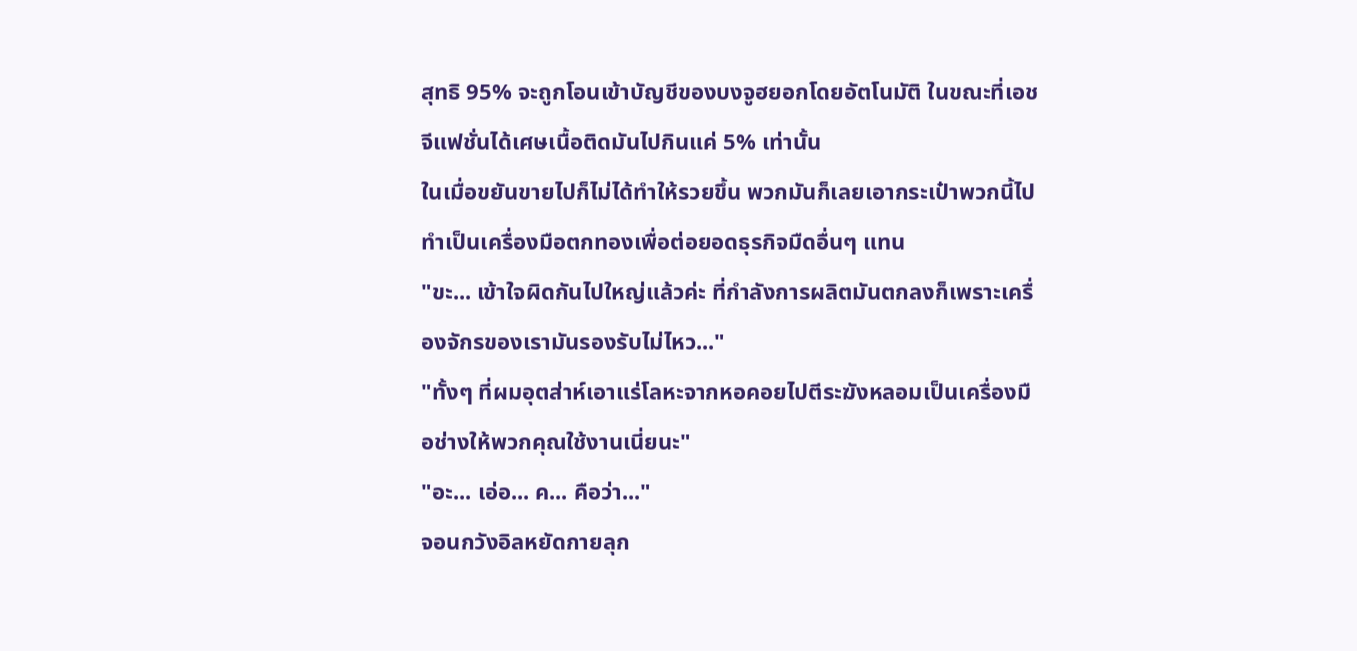สุทธิ 95% จะถูกโอนเข้าบัญชีของบงจูฮยอกโดยอัตโนมัติ ในขณะที่เอชจีแฟชั่นได้เศษเนื้อติดมันไปกินแค่ 5% เท่านั้น
ในเมื่อขยันขายไปก็ไม่ได้ทำให้รวยขึ้น พวกมันก็เลยเอากระเป๋าพวกนี้ไปทำเป็นเครื่องมือตกทองเพื่อต่อยอดธุรกิจมืดอื่นๆ แทน
"ขะ... เข้าใจผิดกันไปใหญ่แล้วค่ะ ที่กำลังการผลิตมันตกลงก็เพราะเครื่องจักรของเรามันรองรับไม่ไหว..."
"ทั้งๆ ที่ผมอุตส่าห์เอาแร่โลหะจากหอคอยไปตีระฆังหลอมเป็นเครื่องมือช่างให้พวกคุณใช้งานเนี่ยนะ"
"อะ... เอ่อ... ค... คือว่า..."
จอนกวังอิลหยัดกายลุก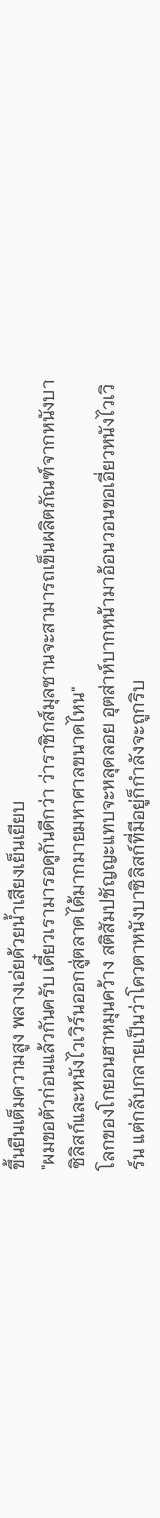ขึ้นยืนเต็มความสูง พลางเอ่ยด้วยน้ำเสียงเย็นเยียบ
"ผมขอตัวก่อนแล้วกันครับ เดี๋ยวเรามารอดูกันดีกว่า ว่าราชิกส์มุลซานจะสามารถเข็นผลิตภัณฑ์จากหนังบาซิลิสก์และหนังไวเวิร์นออกสู่ตลาดได้มากมายมหาศาลขนาดไหน"
โลกของโกยอนฮาหมุนคว้าง สติสัมปชัญญะแทบจะหลุดลอย อุตส่าห์บากหน้ามาอ้อนวอนขอเอี่ยวหนังไวเวิร์น แต่กลับกลายเป็นว่าโควตาหนังบาซิลิสก์ที่มีอยู่ก็กำลังจะถูกริบ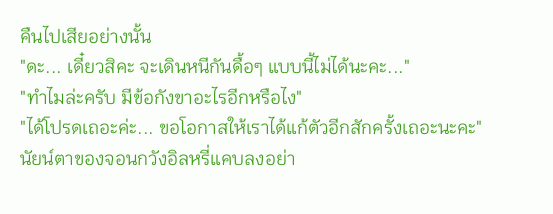คืนไปเสียอย่างนั้น
"ดะ... เดี๋ยวสิคะ จะเดินหนีกันดื้อๆ แบบนี้ไม่ได้นะคะ..."
"ทำไมล่ะครับ มีข้อกังขาอะไรอีกหรือไง"
"ได้โปรดเถอะค่ะ... ขอโอกาสให้เราได้แก้ตัวอีกสักครั้งเถอะนะคะ"
นัยน์ตาของจอนกวังอิลหรี่แคบลงอย่า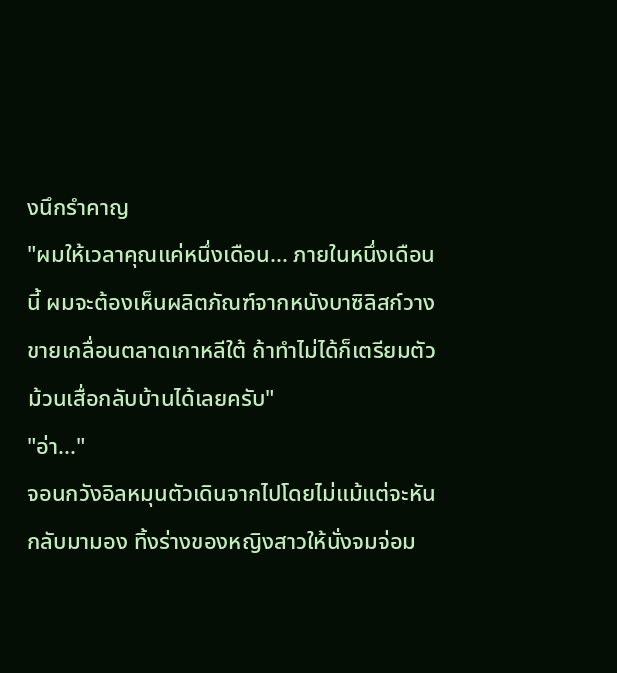งนึกรำคาญ
"ผมให้เวลาคุณแค่หนึ่งเดือน... ภายในหนึ่งเดือนนี้ ผมจะต้องเห็นผลิตภัณฑ์จากหนังบาซิลิสก์วางขายเกลื่อนตลาดเกาหลีใต้ ถ้าทำไม่ได้ก็เตรียมตัวม้วนเสื่อกลับบ้านได้เลยครับ"
"อ่า..."
จอนกวังอิลหมุนตัวเดินจากไปโดยไม่แม้แต่จะหันกลับมามอง ทิ้งร่างของหญิงสาวให้นั่งจมจ่อม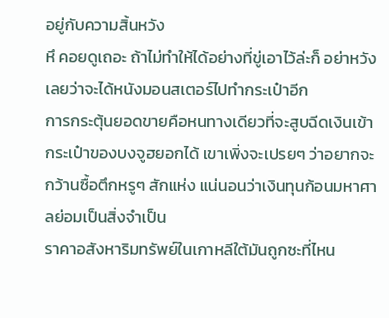อยู่กับความสิ้นหวัง
หึ คอยดูเถอะ ถ้าไม่ทำให้ได้อย่างที่ขู่เอาไว้ล่ะก็ อย่าหวังเลยว่าจะได้หนังมอนสเตอร์ไปทำกระเป๋าอีก
การกระตุ้นยอดขายคือหนทางเดียวที่จะสูบฉีดเงินเข้ากระเป๋าของบงจูฮยอกได้ เขาเพิ่งจะเปรยๆ ว่าอยากจะกว้านซื้อตึกหรูๆ สักแห่ง แน่นอนว่าเงินทุนก้อนมหาศาลย่อมเป็นสิ่งจำเป็น
ราคาอสังหาริมทรัพย์ในเกาหลีใต้มันถูกซะที่ไหน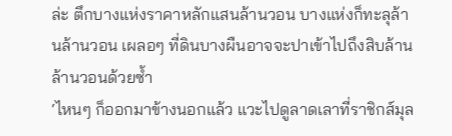ล่ะ ตึกบางแห่งราคาหลักแสนล้านวอน บางแห่งก็ทะลุล้านล้านวอน เผลอๆ ที่ดินบางผืนอาจจะปาเข้าไปถึงสิบล้านล้านวอนด้วยซ้ำ
‘ไหนๆ ก็ออกมาข้างนอกแล้ว แวะไปดูลาดเลาที่ราชิกส์มุล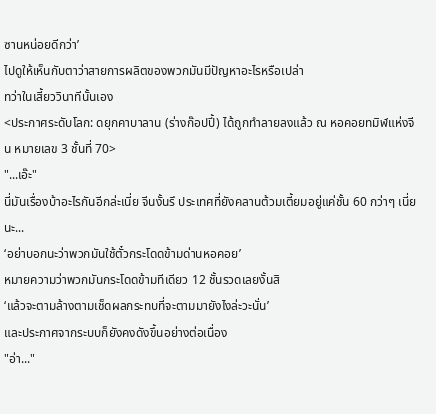ซานหน่อยดีกว่า’
ไปดูให้เห็นกับตาว่าสายการผลิตของพวกมันมีปัญหาอะไรหรือเปล่า
ทว่าในเสี้ยววินาทีนั้นเอง
<ประกาศระดับโลก: ดยุกคาบาลาน (ร่างก๊อปปี้) ได้ถูกทำลายลงแล้ว ณ หอคอยทมิฬแห่งจีน หมายเลข 3 ชั้นที่ 70>
"...เอ๊ะ"
นี่มันเรื่องบ้าอะไรกันอีกล่ะเนี่ย จีนงั้นรึ ประเทศที่ยังคลานต้วมเตี้ยมอยู่แค่ชั้น 60 กว่าๆ เนี่ยนะ...
‘อย่าบอกนะว่าพวกมันใช้ตั๋วกระโดดข้ามด่านหอคอย’
หมายความว่าพวกมันกระโดดข้ามทีเดียว 12 ชั้นรวดเลยงั้นสิ
‘แล้วจะตามล้างตามเช็ดผลกระทบที่จะตามมายังไงล่ะวะนั่น’
และประกาศจากระบบก็ยังคงดังขึ้นอย่างต่อเนื่อง
"อ่า..."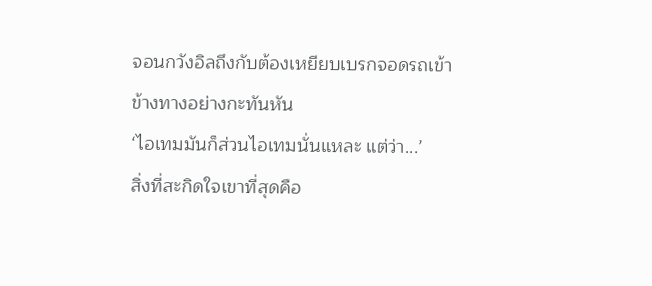จอนกวังอิลถึงกับต้องเหยียบเบรกจอดรถเข้าข้างทางอย่างกะทันหัน
‘ไอเทมมันก็ส่วนไอเทมนั่นแหละ แต่ว่า...’
สิ่งที่สะกิดใจเขาที่สุดคือ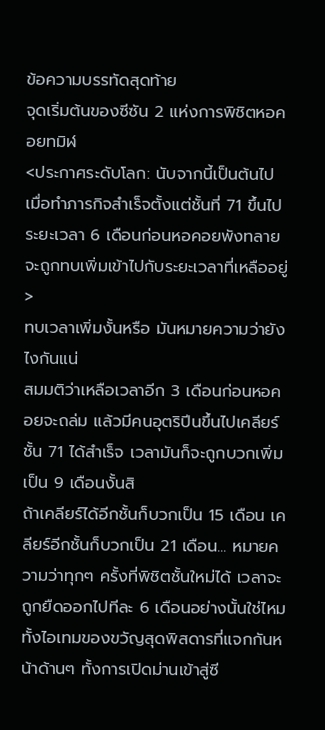ข้อความบรรทัดสุดท้าย
จุดเริ่มต้นของซีซัน 2 แห่งการพิชิตหอคอยทมิฬ
<ประกาศระดับโลก: นับจากนี้เป็นต้นไป เมื่อทำภารกิจสำเร็จตั้งแต่ชั้นที่ 71 ขึ้นไป ระยะเวลา 6 เดือนก่อนหอคอยพังทลายจะถูกทบเพิ่มเข้าไปกับระยะเวลาที่เหลืออยู่>
ทบเวลาเพิ่มงั้นหรือ มันหมายความว่ายังไงกันแน่
สมมติว่าเหลือเวลาอีก 3 เดือนก่อนหอคอยจะถล่ม แล้วมีคนอุตริปีนขึ้นไปเคลียร์ชั้น 71 ได้สำเร็จ เวลามันก็จะถูกบวกเพิ่มเป็น 9 เดือนงั้นสิ
ถ้าเคลียร์ได้อีกชั้นก็บวกเป็น 15 เดือน เคลียร์อีกชั้นก็บวกเป็น 21 เดือน... หมายความว่าทุกๆ ครั้งที่พิชิตชั้นใหม่ได้ เวลาจะถูกยืดออกไปทีละ 6 เดือนอย่างนั้นใช่ไหม
ทั้งไอเทมของขวัญสุดพิสดารที่แจกกันหน้าด้านๆ ทั้งการเปิดม่านเข้าสู่ซี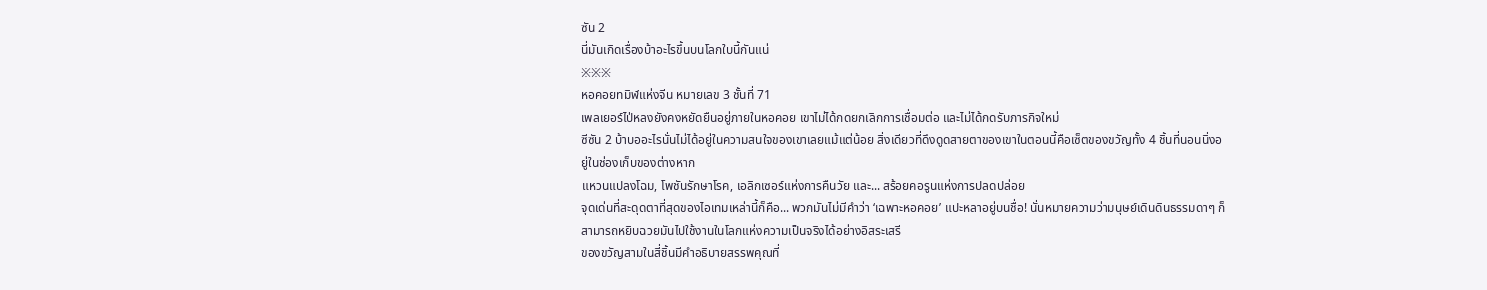ซัน 2
นี่มันเกิดเรื่องบ้าอะไรขึ้นบนโลกใบนี้กันแน่
※※※
หอคอยทมิฬแห่งจีน หมายเลข 3 ชั้นที่ 71
เพลเยอร์ไป่หลงยังคงหยัดยืนอยู่ภายในหอคอย เขาไม่ได้กดยกเลิกการเชื่อมต่อ และไม่ได้กดรับภารกิจใหม่
ซีซัน 2 บ้าบออะไรนั่นไม่ได้อยู่ในความสนใจของเขาเลยแม้แต่น้อย สิ่งเดียวที่ดึงดูดสายตาของเขาในตอนนี้คือเซ็ตของขวัญทั้ง 4 ชิ้นที่นอนนิ่งอยู่ในช่องเก็บของต่างหาก
แหวนแปลงโฉม, โพชันรักษาโรค, เอลิกเซอร์แห่งการคืนวัย และ... สร้อยคอรูนแห่งการปลดปล่อย
จุดเด่นที่สะดุดตาที่สุดของไอเทมเหล่านี้ก็คือ... พวกมันไม่มีคำว่า ‘เฉพาะหอคอย’ แปะหลาอยู่บนชื่อ! นั่นหมายความว่ามนุษย์เดินดินธรรมดาๆ ก็สามารถหยิบฉวยมันไปใช้งานในโลกแห่งความเป็นจริงได้อย่างอิสระเสรี
ของขวัญสามในสี่ชิ้นมีคำอธิบายสรรพคุณที่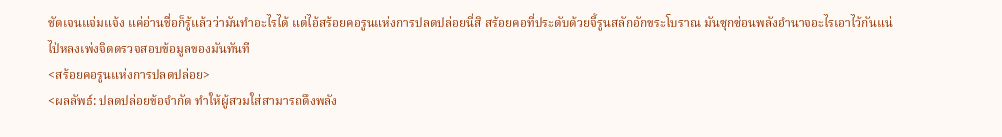ชัดเจนแจ่มแจ้ง แค่อ่านชื่อก็รู้แล้วว่ามันทำอะไรได้ แต่ไอ้สร้อยคอรูนแห่งการปลดปล่อยนี่สิ สร้อยคอที่ประดับด้วยจี้รูนสลักอักขระโบราณ มันซุกซ่อนพลังอำนาจอะไรเอาไว้กันแน่
ไป่หลงเพ่งจิตตรวจสอบข้อมูลของมันทันที
<สร้อยคอรูนแห่งการปลดปล่อย>
<ผลลัพธ์: ปลดปล่อยข้อจำกัด ทำให้ผู้สวมใส่สามารถดึงพลัง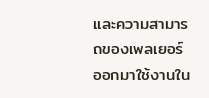และความสามารถของเพลเยอร์ออกมาใช้งานใน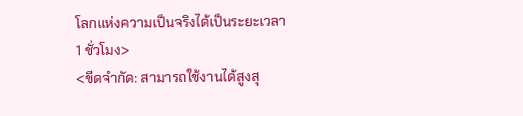โลกแห่งความเป็นจริงได้เป็นระยะเวลา 1 ชั่วโมง>
<ขีดจำกัด: สามารถใช้งานได้สูงสุ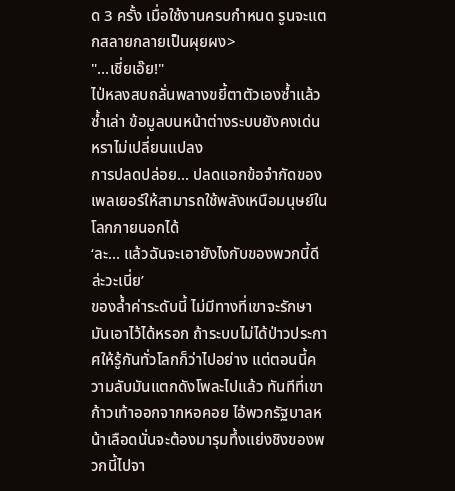ด 3 ครั้ง เมื่อใช้งานครบกำหนด รูนจะแตกสลายกลายเป็นผุยผง>
"...เชี่ยเอ๊ย!"
ไป่หลงสบถลั่นพลางขยี้ตาตัวเองซ้ำแล้วซ้ำเล่า ข้อมูลบนหน้าต่างระบบยังคงเด่นหราไม่เปลี่ยนแปลง
การปลดปล่อย... ปลดแอกข้อจำกัดของเพลเยอร์ให้สามารถใช้พลังเหนือมนุษย์ในโลกภายนอกได้
‘ละ... แล้วฉันจะเอายังไงกับของพวกนี้ดีล่ะวะเนี่ย’
ของล้ำค่าระดับนี้ ไม่มีทางที่เขาจะรักษามันเอาไว้ได้หรอก ถ้าระบบไม่ได้ป่าวประกาศให้รู้กันทั่วโลกก็ว่าไปอย่าง แต่ตอนนี้ความลับมันแตกดังโพละไปแล้ว ทันทีที่เขาก้าวเท้าออกจากหอคอย ไอ้พวกรัฐบาลหน้าเลือดนั่นจะต้องมารุมทึ้งแย่งชิงของพวกนี้ไปจา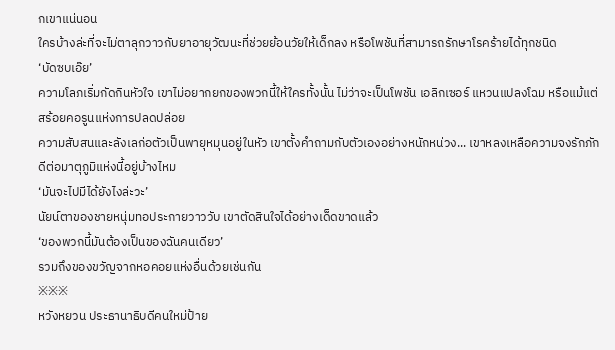กเขาแน่นอน
ใครบ้างล่ะที่จะไม่ตาลุกวาวกับยาอายุวัฒนะที่ช่วยย้อนวัยให้เด็กลง หรือโพชันที่สามารถรักษาโรคร้ายได้ทุกชนิด
‘บัดซบเอ๊ย’
ความโลภเริ่มกัดกินหัวใจ เขาไม่อยากยกของพวกนี้ให้ใครทั้งนั้น ไม่ว่าจะเป็นโพชัน เอลิกเซอร์ แหวนแปลงโฉม หรือแม้แต่สร้อยคอรูนแห่งการปลดปล่อย
ความสับสนและลังเลก่อตัวเป็นพายุหมุนอยู่ในหัว เขาตั้งคำถามกับตัวเองอย่างหนักหน่วง... เขาหลงเหลือความจงรักภักดีต่อมาตุภูมิแห่งนี้อยู่บ้างไหม
‘มันจะไปมีได้ยังไงล่ะวะ’
นัยน์ตาของชายหนุ่มทอประกายวาววับ เขาตัดสินใจได้อย่างเด็ดขาดแล้ว
‘ของพวกนี้มันต้องเป็นของฉันคนเดียว’
รวมถึงของขวัญจากหอคอยแห่งอื่นด้วยเช่นกัน
※※※
หวังหยวน ประธานาธิบดีคนใหม่ป้าย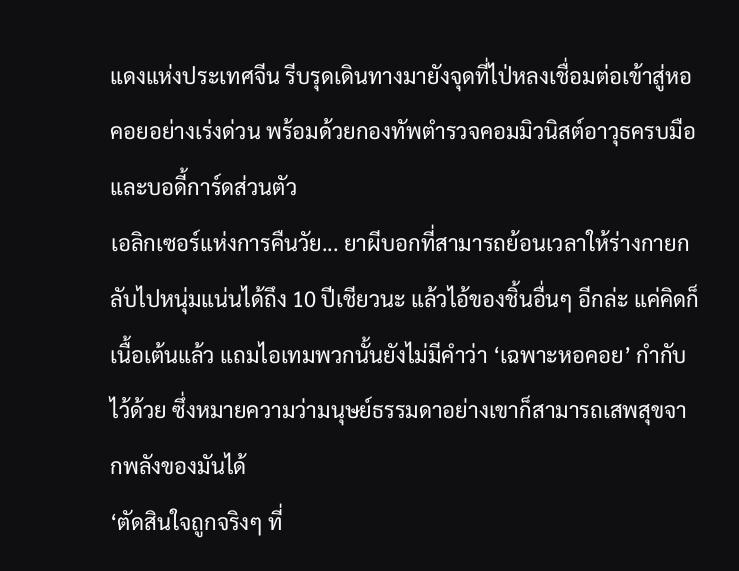แดงแห่งประเทศจีน รีบรุดเดินทางมายังจุดที่ไป่หลงเชื่อมต่อเข้าสู่หอคอยอย่างเร่งด่วน พร้อมด้วยกองทัพตำรวจคอมมิวนิสต์อาวุธครบมือและบอดี้การ์ดส่วนตัว
เอลิกเซอร์แห่งการคืนวัย... ยาผีบอกที่สามารถย้อนเวลาให้ร่างกายกลับไปหนุ่มแน่นได้ถึง 10 ปีเชียวนะ แล้วไอ้ของชิ้นอื่นๆ อีกล่ะ แค่คิดก็เนื้อเต้นแล้ว แถมไอเทมพวกนั้นยังไม่มีคำว่า ‘เฉพาะหอคอย’ กำกับไว้ด้วย ซึ่งหมายความว่ามนุษย์ธรรมดาอย่างเขาก็สามารถเสพสุขจากพลังของมันได้
‘ตัดสินใจถูกจริงๆ ที่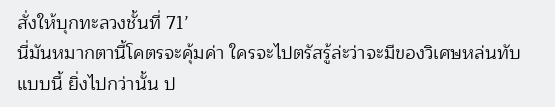สั่งให้บุกทะลวงชั้นที่ 71’
นี่มันหมากตานี้โคตรจะคุ้มค่า ใครจะไปตรัสรู้ล่ะว่าจะมีของวิเศษหล่นทับแบบนี้ ยิ่งไปกว่านั้น ป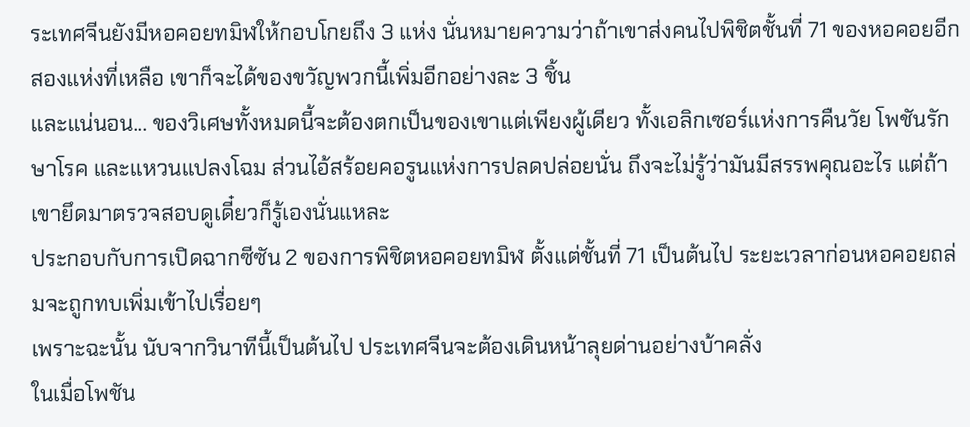ระเทศจีนยังมีหอคอยทมิฬให้กอบโกยถึง 3 แห่ง นั่นหมายความว่าถ้าเขาส่งคนไปพิชิตชั้นที่ 71 ของหอคอยอีกสองแห่งที่เหลือ เขาก็จะได้ของขวัญพวกนี้เพิ่มอีกอย่างละ 3 ชิ้น
และแน่นอน... ของวิเศษทั้งหมดนี้จะต้องตกเป็นของเขาแต่เพียงผู้เดียว ทั้งเอลิกเซอร์แห่งการคืนวัย โพชันรักษาโรค และแหวนแปลงโฉม ส่วนไอ้สร้อยคอรูนแห่งการปลดปล่อยนั่น ถึงจะไม่รู้ว่ามันมีสรรพคุณอะไร แต่ถ้าเขายึดมาตรวจสอบดูเดี๋ยวก็รู้เองนั่นแหละ
ประกอบกับการเปิดฉากซีซัน 2 ของการพิชิตหอคอยทมิฬ ตั้งแต่ชั้นที่ 71 เป็นต้นไป ระยะเวลาก่อนหอคอยถล่มจะถูกทบเพิ่มเข้าไปเรื่อยๆ
เพราะฉะนั้น นับจากวินาทีนี้เป็นต้นไป ประเทศจีนจะต้องเดินหน้าลุยด่านอย่างบ้าคลั่ง
ในเมื่อโพชัน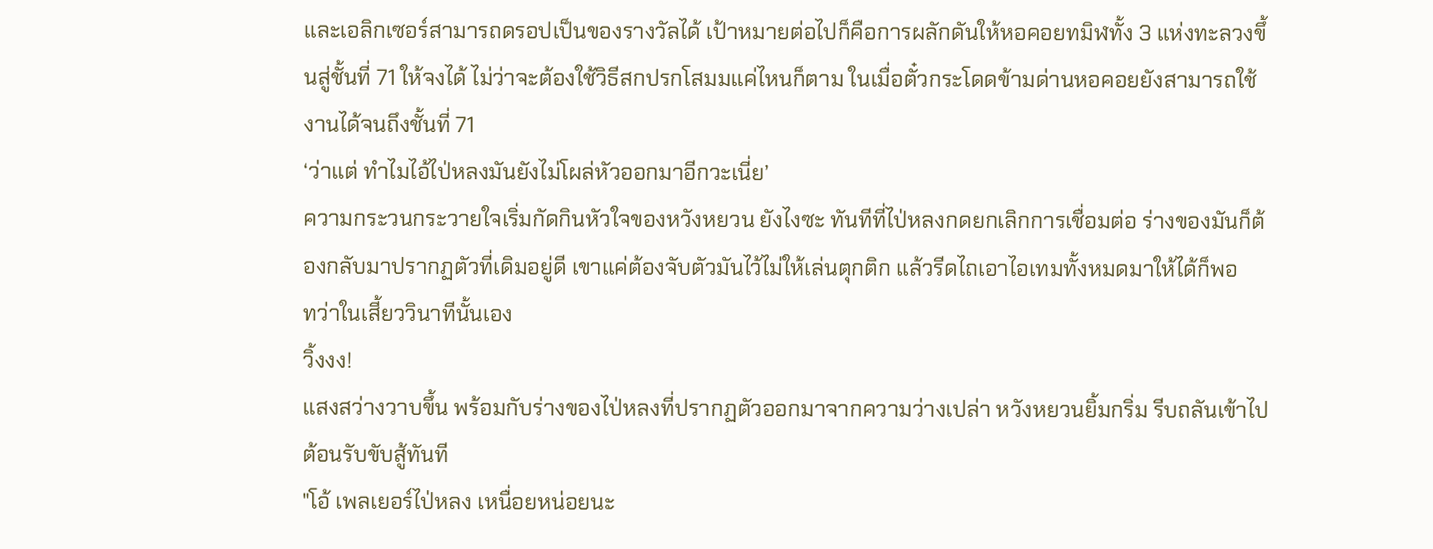และเอลิกเซอร์สามารถดรอปเป็นของรางวัลได้ เป้าหมายต่อไปก็คือการผลักดันให้หอคอยทมิฬทั้ง 3 แห่งทะลวงขึ้นสู่ชั้นที่ 71 ให้จงได้ ไม่ว่าจะต้องใช้วิธีสกปรกโสมมแค่ไหนก็ตาม ในเมื่อตั๋วกระโดดข้ามด่านหอคอยยังสามารถใช้งานได้จนถึงชั้นที่ 71
‘ว่าแต่ ทำไมไอ้ไป่หลงมันยังไม่โผล่หัวออกมาอีกวะเนี่ย’
ความกระวนกระวายใจเริ่มกัดกินหัวใจของหวังหยวน ยังไงซะ ทันทีที่ไป่หลงกดยกเลิกการเชื่อมต่อ ร่างของมันก็ต้องกลับมาปรากฏตัวที่เดิมอยู่ดี เขาแค่ต้องจับตัวมันไว้ไม่ให้เล่นตุกติก แล้วรีดไถเอาไอเทมทั้งหมดมาให้ได้ก็พอ
ทว่าในเสี้ยววินาทีนั้นเอง
วิ้งงง!
แสงสว่างวาบขึ้น พร้อมกับร่างของไป่หลงที่ปรากฏตัวออกมาจากความว่างเปล่า หวังหยวนยิ้มกริ่ม รีบถลันเข้าไปต้อนรับขับสู้ทันที
"โอ้ เพลเยอร์ไป่หลง เหนื่อยหน่อยนะ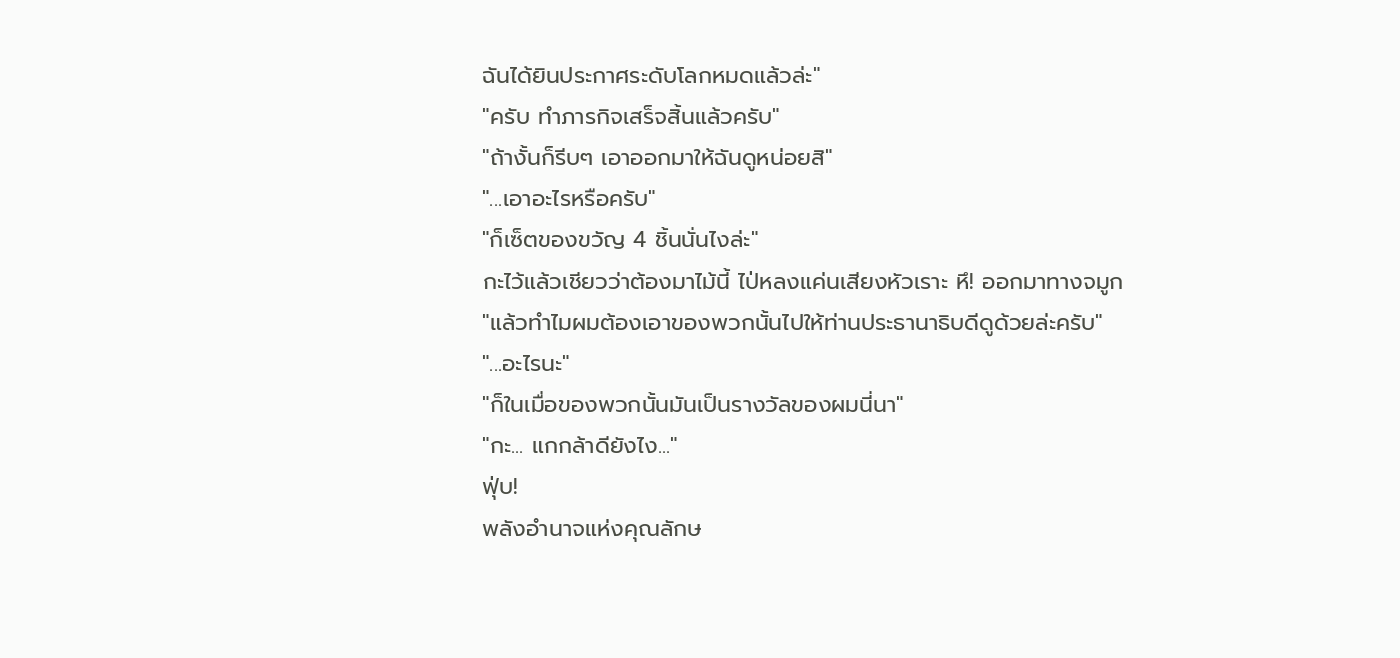ฉันได้ยินประกาศระดับโลกหมดแล้วล่ะ"
"ครับ ทำภารกิจเสร็จสิ้นแล้วครับ"
"ถ้างั้นก็รีบๆ เอาออกมาให้ฉันดูหน่อยสิ"
"...เอาอะไรหรือครับ"
"ก็เซ็ตของขวัญ 4 ชิ้นนั่นไงล่ะ"
กะไว้แล้วเชียวว่าต้องมาไม้นี้ ไป่หลงแค่นเสียงหัวเราะ หึ! ออกมาทางจมูก
"แล้วทำไมผมต้องเอาของพวกนั้นไปให้ท่านประธานาธิบดีดูด้วยล่ะครับ"
"...อะไรนะ"
"ก็ในเมื่อของพวกนั้นมันเป็นรางวัลของผมนี่นา"
"กะ... แกกล้าดียังไง..."
ฟุ่บ!
พลังอำนาจแห่งคุณลักษ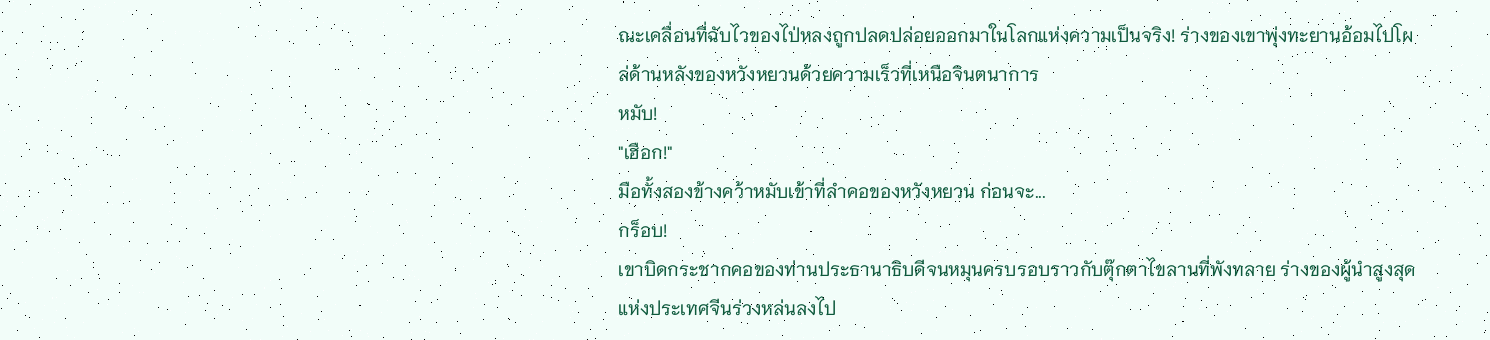ณะเคลื่อนที่ฉับไวของไป่หลงถูกปลดปล่อยออกมาในโลกแห่งความเป็นจริง! ร่างของเขาพุ่งทะยานอ้อมไปโผล่ด้านหลังของหวังหยวนด้วยความเร็วที่เหนือจินตนาการ
หมับ!
"เฮือก!"
มือทั้งสองข้างคว้าหมับเข้าที่ลำคอของหวังหยวน ก่อนจะ...
กร็อบ!
เขาบิดกระชากคอของท่านประธานาธิบดีจนหมุนครบรอบราวกับตุ๊กตาไขลานที่พังทลาย ร่างของผู้นำสูงสุดแห่งประเทศจีนร่วงหล่นลงไป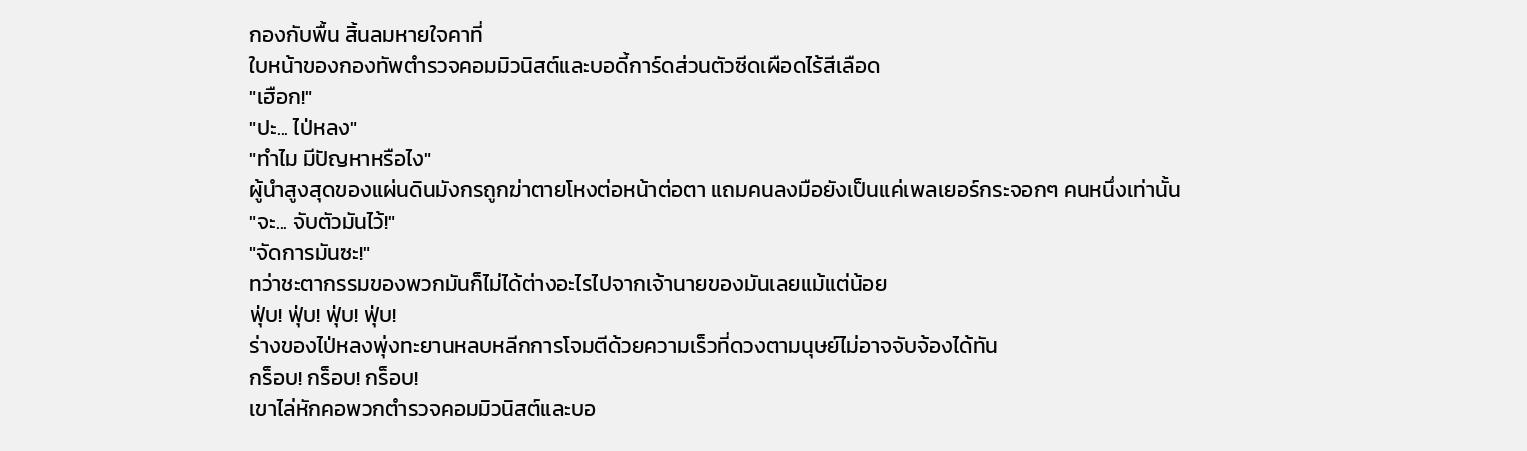กองกับพื้น สิ้นลมหายใจคาที่
ใบหน้าของกองทัพตำรวจคอมมิวนิสต์และบอดี้การ์ดส่วนตัวซีดเผือดไร้สีเลือด
"เฮือก!"
"ปะ... ไป่หลง"
"ทำไม มีปัญหาหรือไง"
ผู้นำสูงสุดของแผ่นดินมังกรถูกฆ่าตายโหงต่อหน้าต่อตา แถมคนลงมือยังเป็นแค่เพลเยอร์กระจอกๆ คนหนึ่งเท่านั้น
"จะ... จับตัวมันไว้!"
"จัดการมันซะ!"
ทว่าชะตากรรมของพวกมันก็ไม่ได้ต่างอะไรไปจากเจ้านายของมันเลยแม้แต่น้อย
ฟุ่บ! ฟุ่บ! ฟุ่บ! ฟุ่บ!
ร่างของไป่หลงพุ่งทะยานหลบหลีกการโจมตีด้วยความเร็วที่ดวงตามนุษย์ไม่อาจจับจ้องได้ทัน
กร็อบ! กร็อบ! กร็อบ!
เขาไล่หักคอพวกตำรวจคอมมิวนิสต์และบอ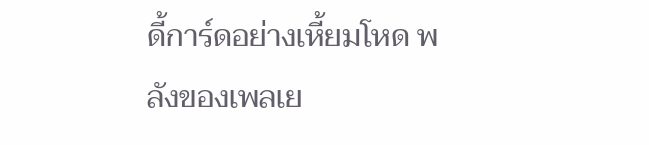ดี้การ์ดอย่างเหี้ยมโหด พลังของเพลเย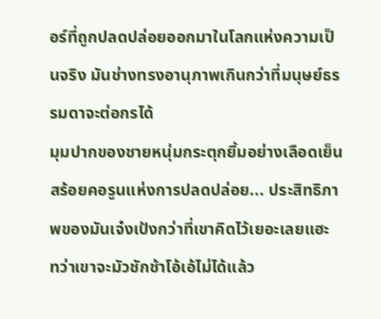อร์ที่ถูกปลดปล่อยออกมาในโลกแห่งความเป็นจริง มันช่างทรงอานุภาพเกินกว่าที่มนุษย์ธรรมดาจะต่อกรได้
มุมปากของชายหนุ่มกระตุกยิ้มอย่างเลือดเย็น สร้อยคอรูนแห่งการปลดปล่อย... ประสิทธิภาพของมันเจ๋งเป้งกว่าที่เขาคิดไว้เยอะเลยแฮะ
ทว่าเขาจะมัวชักช้าโอ้เอ้ไม่ได้แล้ว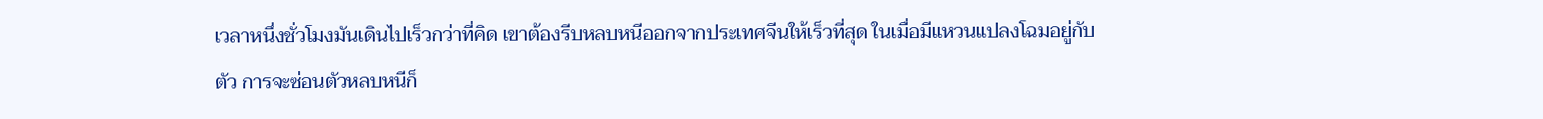เวลาหนึ่งชั่วโมงมันเดินไปเร็วกว่าที่คิด เขาต้องรีบหลบหนีออกจากประเทศจีนให้เร็วที่สุด ในเมื่อมีแหวนแปลงโฉมอยู่กับตัว การจะซ่อนตัวหลบหนีก็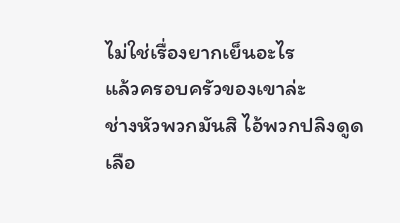ไม่ใช่เรื่องยากเย็นอะไร
แล้วครอบครัวของเขาล่ะ
ช่างหัวพวกมันสิ ไอ้พวกปลิงดูดเลือ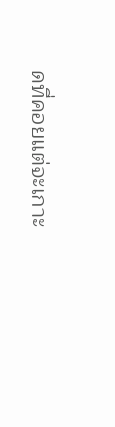ดที่คอยแต่จะเกาะ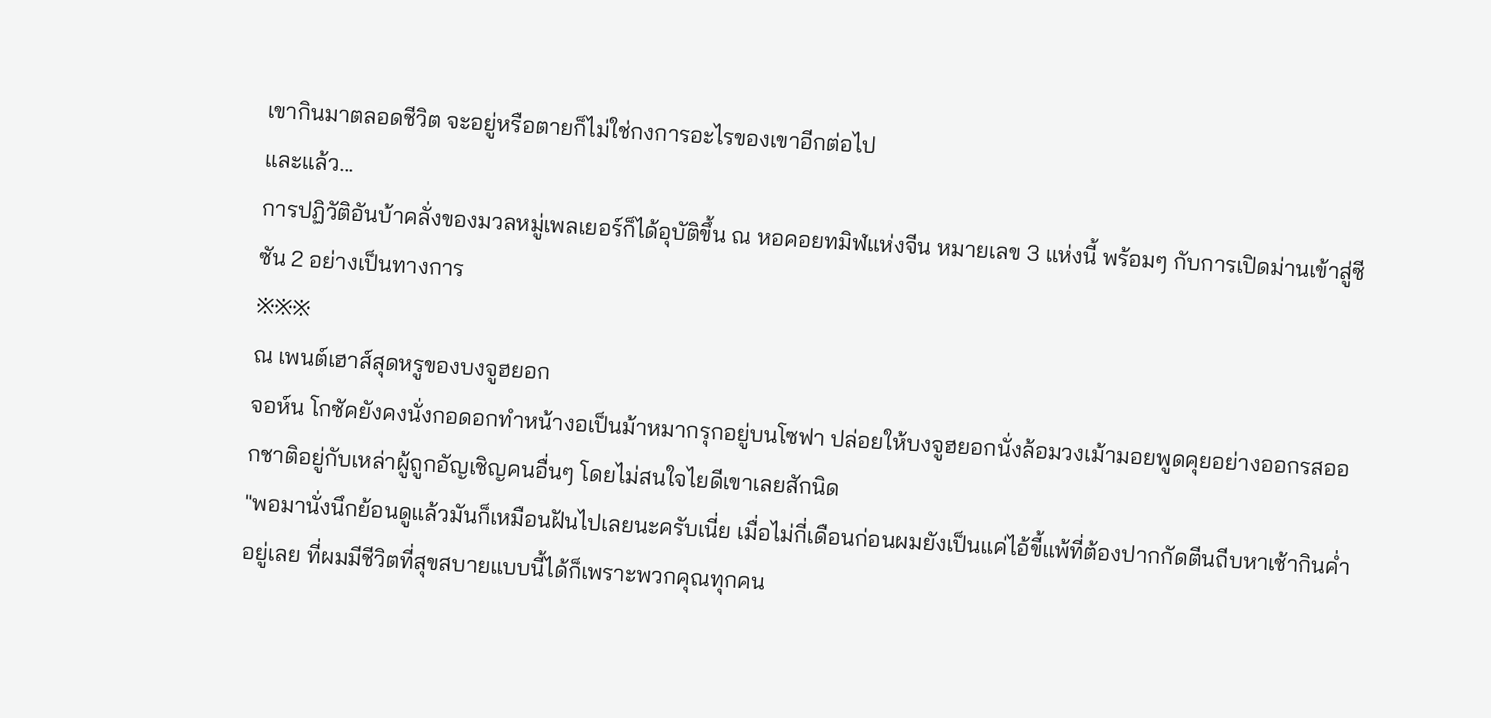เขากินมาตลอดชีวิต จะอยู่หรือตายก็ไม่ใช่กงการอะไรของเขาอีกต่อไป
และแล้ว...
การปฏิวัติอันบ้าคลั่งของมวลหมู่เพลเยอร์ก็ได้อุบัติขึ้น ณ หอคอยทมิฬแห่งจีน หมายเลข 3 แห่งนี้ พร้อมๆ กับการเปิดม่านเข้าสู่ซีซัน 2 อย่างเป็นทางการ
※※※
ณ เพนต์เฮาส์สุดหรูของบงจูฮยอก
จอห์น โกซัคยังคงนั่งกอดอกทำหน้างอเป็นม้าหมากรุกอยู่บนโซฟา ปล่อยให้บงจูฮยอกนั่งล้อมวงเม้ามอยพูดคุยอย่างออกรสออกชาติอยู่กับเหล่าผู้ถูกอัญเชิญคนอื่นๆ โดยไม่สนใจไยดีเขาเลยสักนิด
"พอมานั่งนึกย้อนดูแล้วมันก็เหมือนฝันไปเลยนะครับเนี่ย เมื่อไม่กี่เดือนก่อนผมยังเป็นแค่ไอ้ขี้แพ้ที่ต้องปากกัดตีนถีบหาเช้ากินค่ำอยู่เลย ที่ผมมีชีวิตที่สุขสบายแบบนี้ได้ก็เพราะพวกคุณทุกคน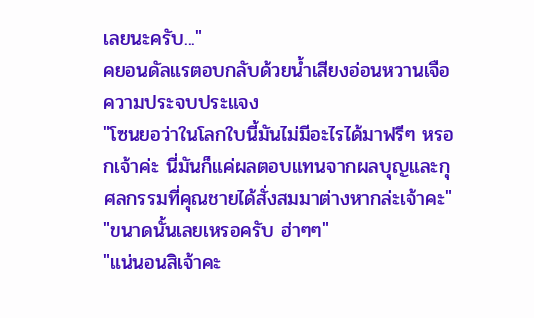เลยนะครับ..."
คยอนดัลแรตอบกลับด้วยน้ำเสียงอ่อนหวานเจือความประจบประแจง
"โซนยอว่าในโลกใบนี้มันไม่มีอะไรได้มาฟรีๆ หรอกเจ้าค่ะ นี่มันก็แค่ผลตอบแทนจากผลบุญและกุศลกรรมที่คุณชายได้สั่งสมมาต่างหากล่ะเจ้าคะ"
"ขนาดนั้นเลยเหรอครับ ฮ่าๆๆ"
"แน่นอนสิเจ้าคะ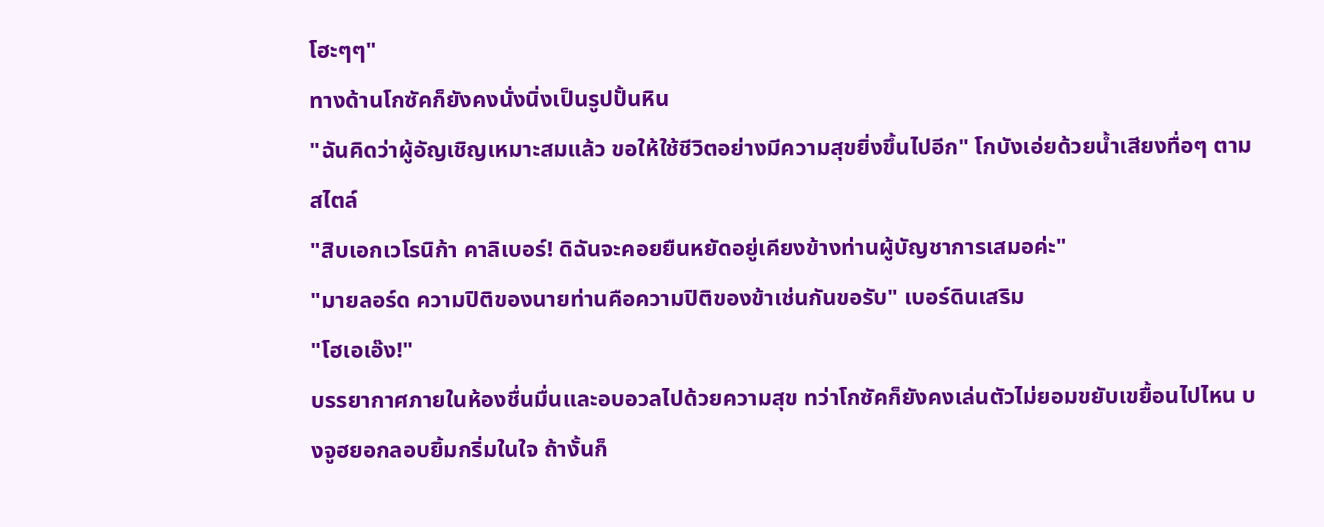โฮะๆๆ"
ทางด้านโกซัคก็ยังคงนั่งนิ่งเป็นรูปปั้นหิน
"ฉันคิดว่าผู้อัญเชิญเหมาะสมแล้ว ขอให้ใช้ชีวิตอย่างมีความสุขยิ่งขึ้นไปอีก" โกบังเอ่ยด้วยน้ำเสียงทื่อๆ ตามสไตล์
"สิบเอกเวโรนิก้า คาลิเบอร์! ดิฉันจะคอยยืนหยัดอยู่เคียงข้างท่านผู้บัญชาการเสมอค่ะ"
"มายลอร์ด ความปิติของนายท่านคือความปิติของข้าเช่นกันขอรับ" เบอร์ดินเสริม
"โฮเอเอ๊ง!"
บรรยากาศภายในห้องชื่นมื่นและอบอวลไปด้วยความสุข ทว่าโกซัคก็ยังคงเล่นตัวไม่ยอมขยับเขยื้อนไปไหน บงจูฮยอกลอบยิ้มกริ่มในใจ ถ้างั้นก็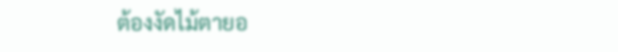ต้องงัดไม้ตายอ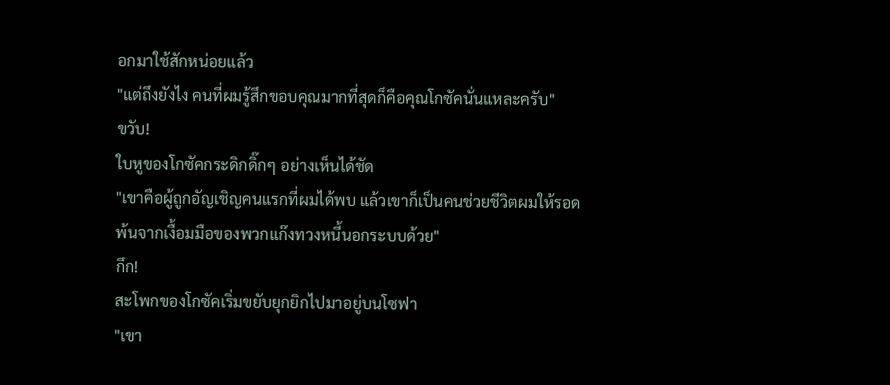อกมาใช้สักหน่อยแล้ว
"แต่ถึงยังไง คนที่ผมรู้สึกขอบคุณมากที่สุดก็คือคุณโกซัคนั่นแหละครับ"
ขวับ!
ใบหูของโกซัคกระดิกดิ๊กๆ อย่างเห็นได้ชัด
"เขาคือผู้ถูกอัญเชิญคนแรกที่ผมได้พบ แล้วเขาก็เป็นคนช่วยชีวิตผมให้รอดพ้นจากเงื้อมมือของพวกแก๊งทวงหนี้นอกระบบด้วย"
กึก!
สะโพกของโกซัคเริ่มขยับยุกยิกไปมาอยู่บนโซฟา
"เขา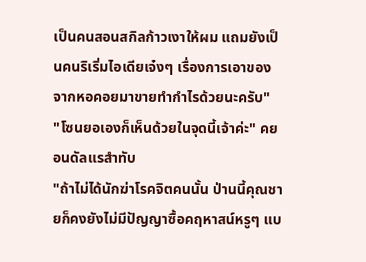เป็นคนสอนสกิลก้าวเงาให้ผม แถมยังเป็นคนริเริ่มไอเดียเจ๋งๆ เรื่องการเอาของจากหอคอยมาขายทำกำไรด้วยนะครับ"
"โซนยอเองก็เห็นด้วยในจุดนี้เจ้าค่ะ" คยอนดัลแรสำทับ
"ถ้าไม่ได้นักฆ่าโรคจิตคนนั้น ป่านนี้คุณชายก็คงยังไม่มีปัญญาซื้อคฤหาสน์หรูๆ แบ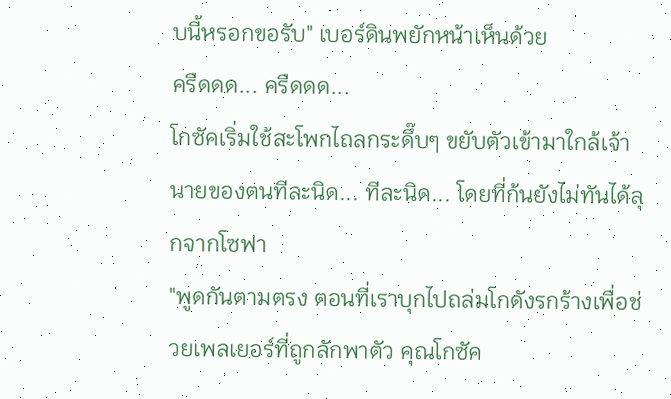บนี้หรอกขอรับ" เบอร์ดินพยักหน้าเห็นด้วย
ครืดดด... ครืดดด...
โกซัคเริ่มใช้สะโพกไถลกระดึ๊บๆ ขยับตัวเข้ามาใกล้เจ้านายของตนทีละนิด... ทีละนิด... โดยที่ก้นยังไม่ทันได้ลุกจากโซฟา
"พูดกันตามตรง ตอนที่เราบุกไปถล่มโกดังรกร้างเพื่อช่วยเพลเยอร์ที่ถูกลักพาตัว คุณโกซัค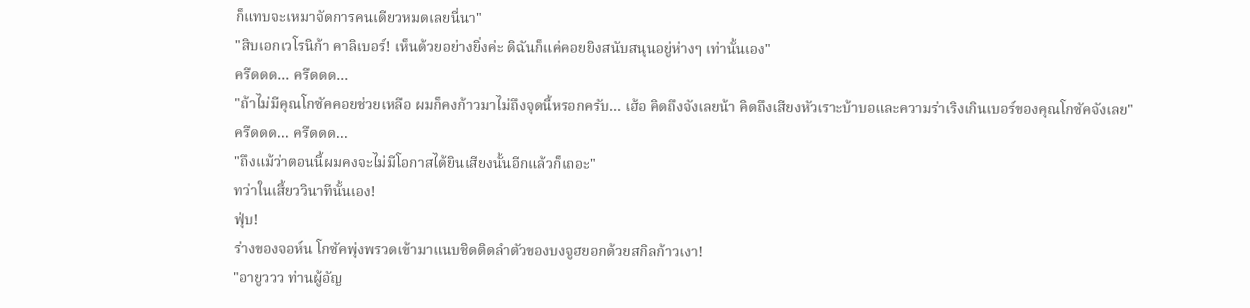ก็แทบจะเหมาจัดการคนเดียวหมดเลยนี่นา"
"สิบเอกเวโรนิก้า คาลิเบอร์! เห็นด้วยอย่างยิ่งค่ะ ดิฉันก็แค่คอยยิงสนับสนุนอยู่ห่างๆ เท่านั้นเอง"
ครืดดด... ครืดดด...
"ถ้าไม่มีคุณโกซัคคอยช่วยเหลือ ผมก็คงก้าวมาไม่ถึงจุดนี้หรอกครับ... เฮ้อ คิดถึงจังเลยน้า คิดถึงเสียงหัวเราะบ้าบอและความร่าเริงเกินเบอร์ของคุณโกซัคจังเลย"
ครืดดด... ครืดดด...
"ถึงแม้ว่าตอนนี้ผมคงจะไม่มีโอกาสได้ยินเสียงนั้นอีกแล้วก็เถอะ"
ทว่าในเสี้ยววินาทีนั้นเอง!
ฟุ่บ!
ร่างของจอห์น โกซัคพุ่งพรวดเข้ามาแนบชิดติดลำตัวของบงจูฮยอกด้วยสกิลก้าวเงา!
"อายูววว ท่านผู้อัญ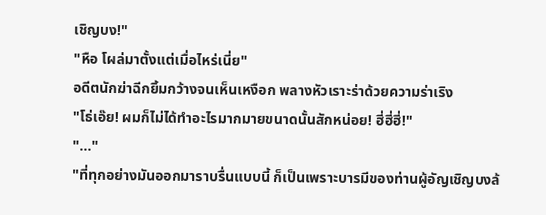เชิญบง!"
"หือ โผล่มาตั้งแต่เมื่อไหร่เนี่ย"
อดีตนักฆ่าฉีกยิ้มกว้างจนเห็นเหงือก พลางหัวเราะร่าด้วยความร่าเริง
"โธ่เอ๊ย! ผมก็ไม่ได้ทำอะไรมากมายขนาดนั้นสักหน่อย! ฮี่ฮี่ฮี่!"
"..."
"ที่ทุกอย่างมันออกมาราบรื่นแบบนี้ ก็เป็นเพราะบารมีของท่านผู้อัญเชิญบงล้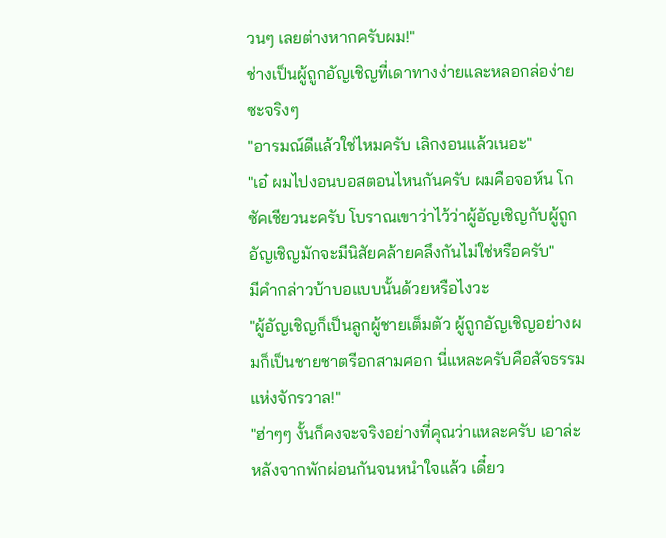วนๆ เลยต่างหากครับผม!"
ช่างเป็นผู้ถูกอัญเชิญที่เดาทางง่ายและหลอกล่อง่ายซะจริงๆ
"อารมณ์ดีแล้วใช่ไหมครับ เลิกงอนแล้วเนอะ"
"เอ๋ ผมไปงอนบอสตอนไหนกันครับ ผมคือจอห์น โกซัคเชียวนะครับ โบราณเขาว่าไว้ว่าผู้อัญเชิญกับผู้ถูกอัญเชิญมักจะมีนิสัยคล้ายคลึงกันไม่ใช่หรือครับ"
มีคำกล่าวบ้าบอแบบนั้นด้วยหรือไงวะ
"ผู้อัญเชิญก็เป็นลูกผู้ชายเต็มตัว ผู้ถูกอัญเชิญอย่างผมก็เป็นชายชาตรีอกสามศอก นี่แหละครับคือสัจธรรมแห่งจักรวาล!"
"ฮ่าๆๆ งั้นก็คงจะจริงอย่างที่คุณว่าแหละครับ เอาล่ะ หลังจากพักผ่อนกันจนหนำใจแล้ว เดี๋ยว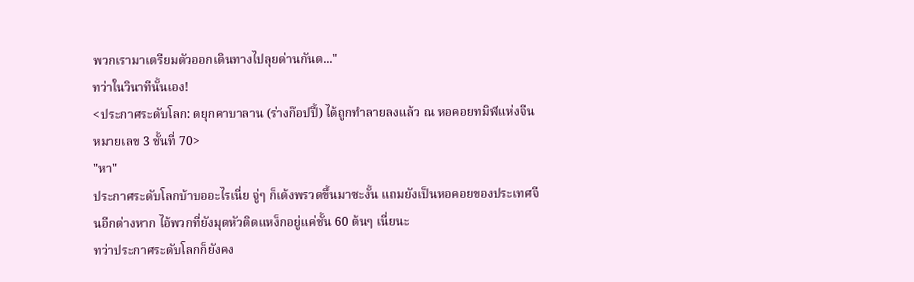พวกเรามาเตรียมตัวออกเดินทางไปลุยด่านกันต..."
ทว่าในวินาทีนั้นเอง!
<ประกาศระดับโลก: ดยุกคาบาลาน (ร่างก๊อปปี้) ได้ถูกทำลายลงแล้ว ณ หอคอยทมิฬแห่งจีน หมายเลข 3 ชั้นที่ 70>
"หา"
ประกาศระดับโลกบ้าบออะไรเนี่ย จู่ๆ ก็เด้งพรวดขึ้นมาซะงั้น แถมยังเป็นหอคอยของประเทศจีนอีกต่างหาก ไอ้พวกที่ยังมุดหัวติดแหง็กอยู่แค่ชั้น 60 ต้นๆ เนี่ยนะ
ทว่าประกาศระดับโลกก็ยังคง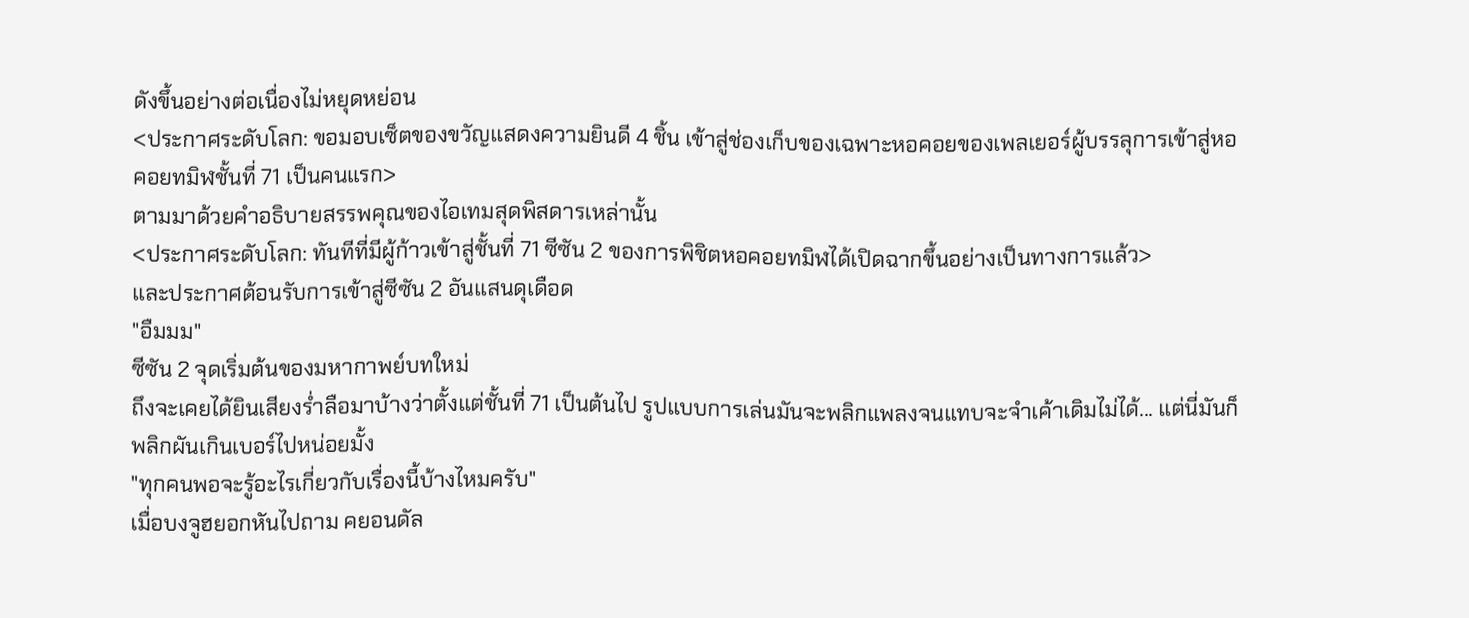ดังขึ้นอย่างต่อเนื่องไม่หยุดหย่อน
<ประกาศระดับโลก: ขอมอบเซ็ตของขวัญแสดงความยินดี 4 ชิ้น เข้าสู่ช่องเก็บของเฉพาะหอคอยของเพลเยอร์ผู้บรรลุการเข้าสู่หอคอยทมิฬชั้นที่ 71 เป็นคนแรก>
ตามมาด้วยคำอธิบายสรรพคุณของไอเทมสุดพิสดารเหล่านั้น
<ประกาศระดับโลก: ทันทีที่มีผู้ก้าวเข้าสู่ชั้นที่ 71 ซีซัน 2 ของการพิชิตหอคอยทมิฬได้เปิดฉากขึ้นอย่างเป็นทางการแล้ว>
และประกาศต้อนรับการเข้าสู่ซีซัน 2 อันแสนดุเดือด
"อืมมม"
ซีซัน 2 จุดเริ่มต้นของมหากาพย์บทใหม่
ถึงจะเคยได้ยินเสียงร่ำลือมาบ้างว่าตั้งแต่ชั้นที่ 71 เป็นต้นไป รูปแบบการเล่นมันจะพลิกแพลงจนแทบจะจำเค้าเดิมไม่ได้... แต่นี่มันก็พลิกผันเกินเบอร์ไปหน่อยมั้ง
"ทุกคนพอจะรู้อะไรเกี่ยวกับเรื่องนี้บ้างไหมครับ"
เมื่อบงจูฮยอกหันไปถาม คยอนดัล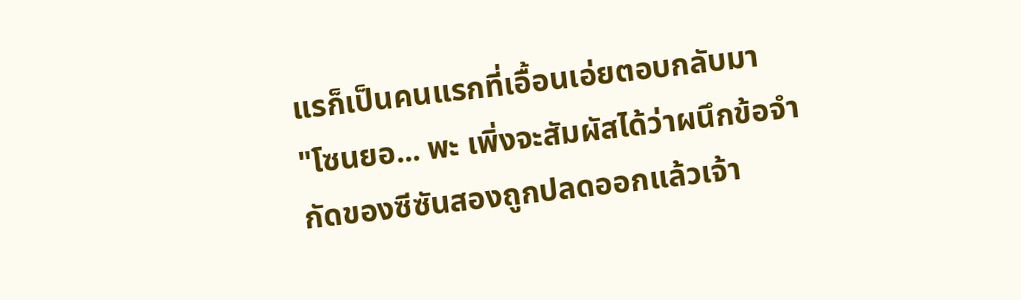แรก็เป็นคนแรกที่เอื้อนเอ่ยตอบกลับมา
"โซนยอ... พะ เพิ่งจะสัมผัสได้ว่าผนึกข้อจำกัดของซีซันสองถูกปลดออกแล้วเจ้า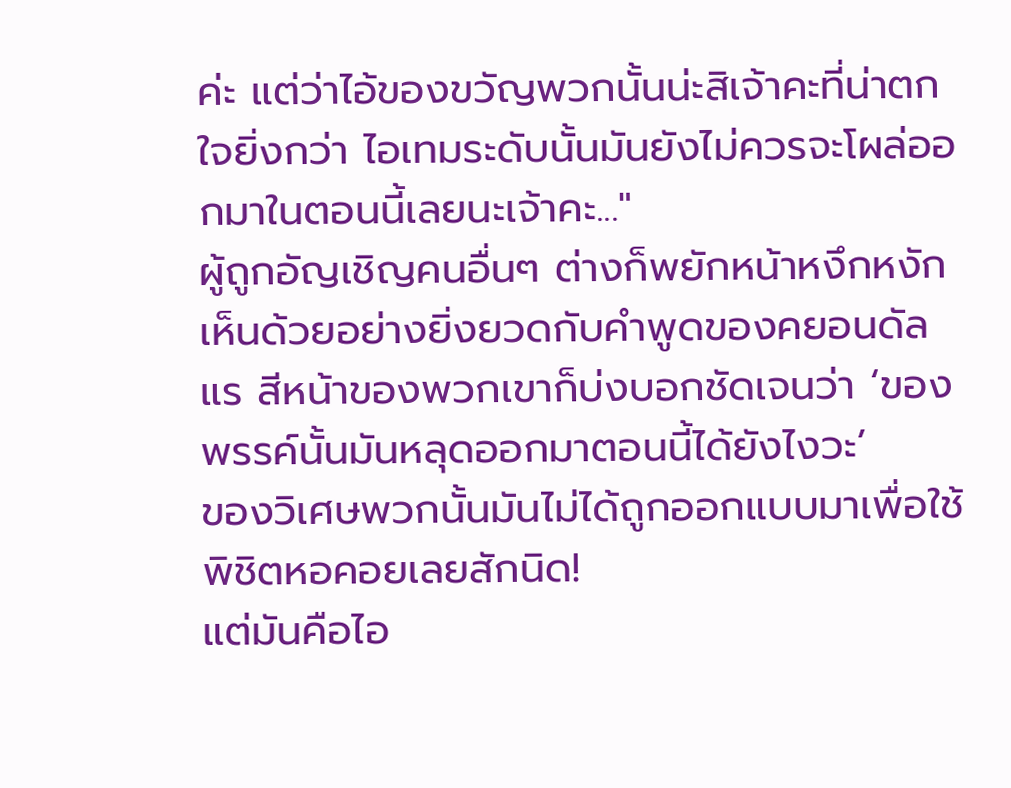ค่ะ แต่ว่าไอ้ของขวัญพวกนั้นน่ะสิเจ้าคะที่น่าตกใจยิ่งกว่า ไอเทมระดับนั้นมันยังไม่ควรจะโผล่ออกมาในตอนนี้เลยนะเจ้าคะ..."
ผู้ถูกอัญเชิญคนอื่นๆ ต่างก็พยักหน้าหงึกหงัก เห็นด้วยอย่างยิ่งยวดกับคำพูดของคยอนดัลแร สีหน้าของพวกเขาก็บ่งบอกชัดเจนว่า ‘ของพรรค์นั้นมันหลุดออกมาตอนนี้ได้ยังไงวะ’
ของวิเศษพวกนั้นมันไม่ได้ถูกออกแบบมาเพื่อใช้พิชิตหอคอยเลยสักนิด!
แต่มันคือไอ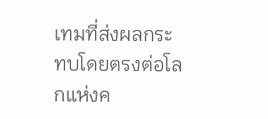เทมที่ส่งผลกระทบโดยตรงต่อโลกแห่งค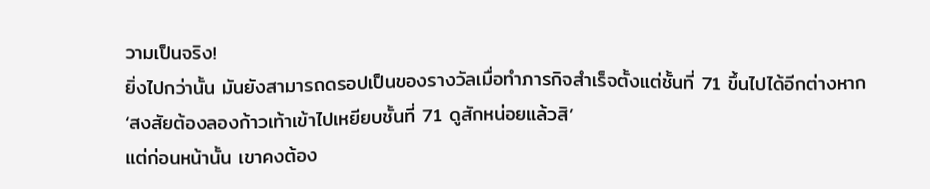วามเป็นจริง!
ยิ่งไปกว่านั้น มันยังสามารถดรอปเป็นของรางวัลเมื่อทำภารกิจสำเร็จตั้งแต่ชั้นที่ 71 ขึ้นไปได้อีกต่างหาก
‘สงสัยต้องลองก้าวเท้าเข้าไปเหยียบชั้นที่ 71 ดูสักหน่อยแล้วสิ’
แต่ก่อนหน้านั้น เขาคงต้อง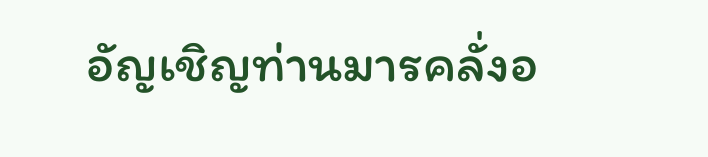อัญเชิญท่านมารคลั่งอ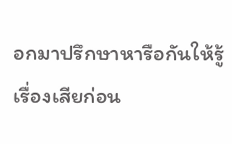อกมาปรึกษาหารือกันให้รู้เรื่องเสียก่อน